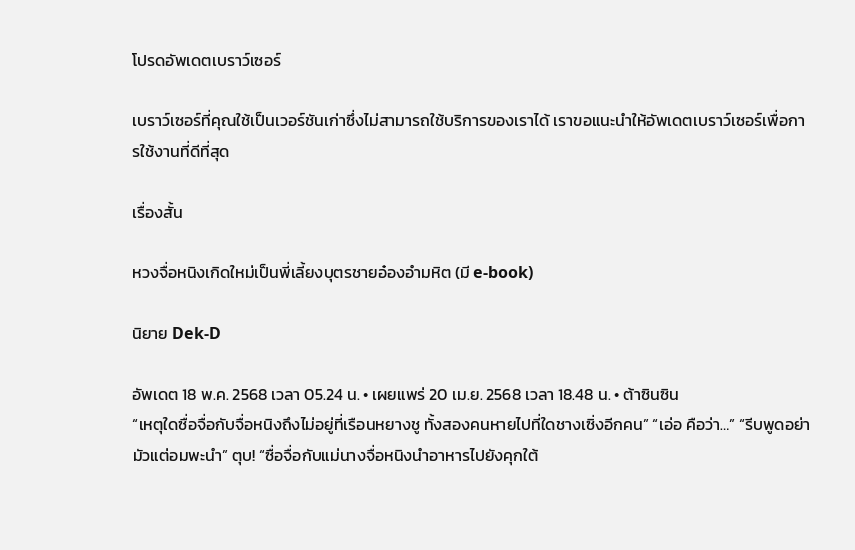โปรดอัพเดตเบราว์เซอร์

เบราว์เซอร์ที่คุณใช้เป็นเวอร์ชันเก่าซึ่งไม่สามารถใช้บริการของเราได้ เราขอแนะนำให้อัพเดตเบราว์เซอร์เพื่อการใช้งานที่ดีที่สุด

เรื่องสั้น

หวงจื่อหนิงเกิดใหม่เป็นพี่เลี้ยงบุตรชายอ๋องอำมหิต (มี e-book)

นิยาย Dek-D

อัพเดต 18 พ.ค. 2568 เวลา 05.24 น. • เผยแพร่ 20 เม.ย. 2568 เวลา 18.48 น. • ต้าซินซิน
“เหตุใดซื่อจื่อกับจื่อหนิงถึงไม่อยู่ที่เรือนหยางชู ทั้งสองคนหายไปที่ใดชางเซิ่งอีกคน” “เอ่อ คือว่า…” “รีบพูดอย่ามัวแต่อมพะนำ” ตุบ! “ซื่อจื่อกับแม่นางจื่อหนิงนำอาหารไปยังคุกใต้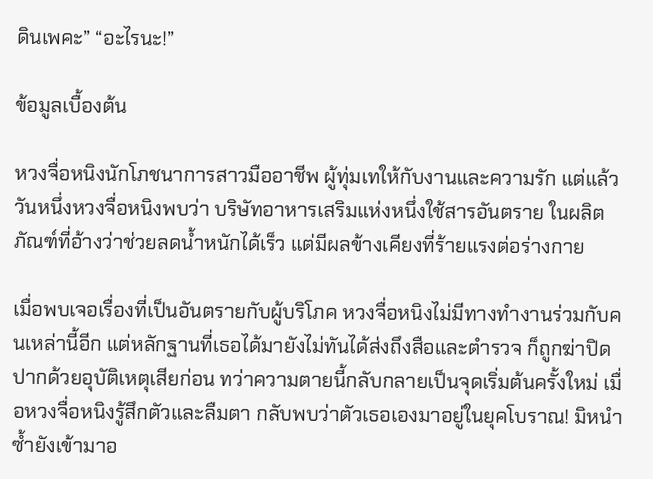ดินเพคะ” “อะไรนะ!”

ข้อมูลเบื้องต้น

หวงจื่อหนิงนักโภชนาการสาวมืออาชีพ ผู้ทุ่มเทให้กับงานและความรัก แต่แล้ววันหนึ่งหวงจื่อหนิงพบว่า บริษัทอาหารเสริมแห่งหนึ่งใช้สารอันตราย ในผลิตภัณฑ์ที่อ้างว่าช่วยลดน้ำหนักได้เร็ว แต่มีผลข้างเคียงที่ร้ายแรงต่อร่างกาย

เมื่อพบเจอเรื่องที่เป็นอันตรายกับผู้บริโภค หวงจื่อหนิงไม่มีทางทำงานร่วมกับคนเหล่านี้อีก แต่หลักฐานที่เธอได้มายังไม่ทันได้ส่งถึงสือและตำรวจ ก็ถูกฆ่าปิดปากด้วยอุบัติเหตุเสียก่อน ทว่าความตายนี้กลับกลายเป็นจุดเริ่มต้นครั้งใหม่ เมื่อหวงจื่อหนิงรู้สึกตัวและลืมตา กลับพบว่าตัวเธอเองมาอยู่ในยุคโบราณ! มิหนำซ้ำยังเข้ามาอ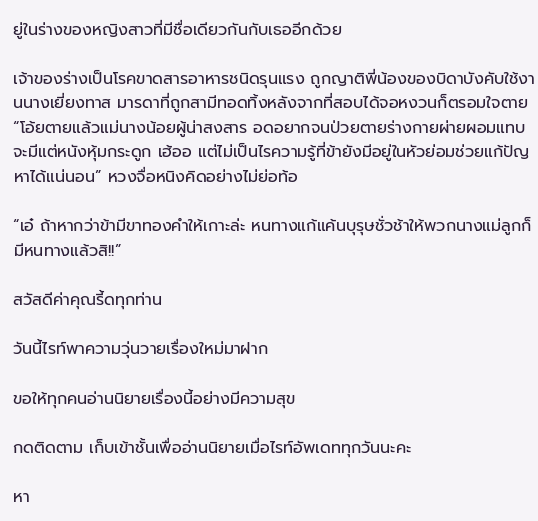ยู่ในร่างของหญิงสาวที่มีชื่อเดียวกันกับเธออีกด้วย

เจ้าของร่างเป็นโรคขาดสารอาหารชนิดรุนแรง ถูกญาติพี่น้องของบิดาบังคับใช้งานนางเยี่ยงทาส มารดาที่ถูกสามีทอดทิ้งหลังจากที่สอบได้จอหงวนก็ตรอมใจตาย “โอ้ยตายแล้วแม่นางน้อยผู้น่าสงสาร อดอยากจนป่วยตายร่างกายผ่ายผอมแทบจะมีแต่หนังหุ้มกระดูก เฮ้ออ แต่ไม่เป็นไรความรู้ที่ข้ายังมีอยู่ในหัวย่อมช่วยแก้ปัญหาได้แน่นอน” หวงจื่อหนิงคิดอย่างไม่ย่อท้อ

“เอ๋ ถ้าหากว่าข้ามีขาทองคำให้เกาะล่ะ หนทางแก้แค้นบุรุษชั่วช้าให้พวกนางแม่ลูกก็มีหนทางแล้วสิ!!”

สวัสดีค่าคุณรี้ดทุกท่าน

วันนี้ไรท์พาความวุ่นวายเรื่องใหม่มาฝาก

ขอให้ทุกคนอ่านนิยายเรื่องนี้อย่างมีความสุข

กดติดตาม เก็บเข้าชั้นเพื่ออ่านนิยายเมื่อไรท์อัพเดททุกวันนะคะ

หา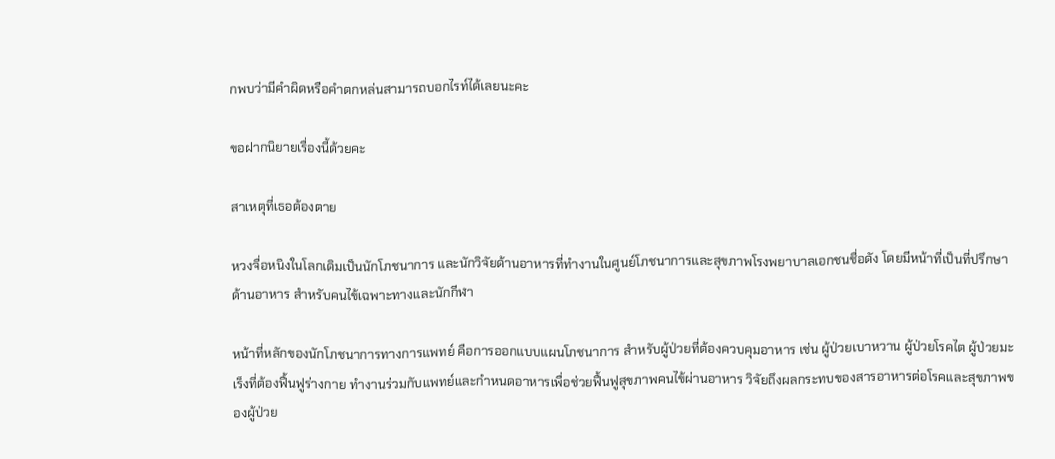กพบว่ามีคำผิดหรือคำตกหล่นสามารถบอกไรท์ได้เลยนะคะ

ขอฝากนิยายเรื่องนี้ด้วยคะ

สาเหตุที่เธอต้องตาย

หวงจื่อหนิงในโลกเดิมเป็นนักโภชนาการ และนักวิจัยด้านอาหารที่ทำงานในศูนย์โภชนาการและสุขภาพโรงพยาบาลเอกชนชื่อดัง โดยมีหน้าที่เป็นที่ปรึกษาด้านอาหาร สำหรับคนไข้เฉพาะทางและนักกีฬา

หน้าที่หลักของนักโภชนาการทางการแพทย์ คือการออกแบบแผนโภชนาการ สำหรับผู้ป่วยที่ต้องควบคุมอาหาร เช่น ผู้ป่วยเบาหวาน ผู้ป่วยโรคไต ผู้ป่วยมะเร็งที่ต้องฟื้นฟูร่างกาย ทำงานร่วมกับแพทย์และกำหนดอาหารเพื่อช่วยฟื้นฟูสุขภาพคนไข้ผ่านอาหาร วิจัยถึงผลกระทบของสารอาหารต่อโรคและสุขภาพของผู้ป่วย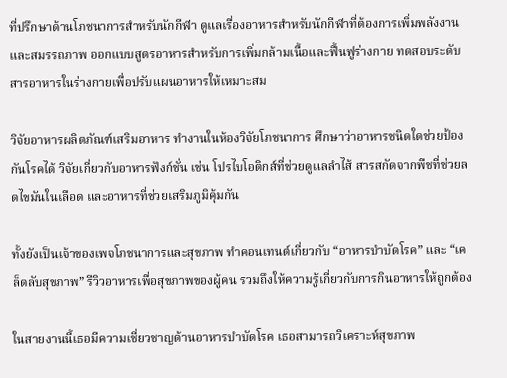ที่ปรึกษาด้านโภชนาการสำหรับนักกีฬา ดูแลเรื่องอาหารสำหรับนักกีฬาที่ต้องการเพิ่มพลังงานและสมรรถภาพ ออกแบบสูตรอาหารสำหรับการเพิ่มกล้ามเนื้อและฟื้นฟูร่างกาย ทดสอบระดับสารอาหารในร่างกายเพื่อปรับแผนอาหารให้เหมาะสม

วิจัยอาหารผลิตภัณฑ์เสริมอาหาร ทำงานในห้องวิจัยโภชนาการ ศึกษาว่าอาหารชนิดใดช่วยป้องกันโรคได้ วิจัยเกี่ยวกับอาหารฟังก์ชั่น เช่น โปรไบโอติกส์ที่ช่วยดูแลลำไส้ สารสกัดจากพืชที่ช่วยลดไขมันในเลือด และอาหารที่ช่วยเสริมภูมิคุ้มกัน

ทั้งยังเป็นเจ้าของเพจโภชนาการและสุขภาพ ทำคอนเทนต์เกี่ยวกับ “อาหารบำบัดโรค” และ “เคล็ดลับสุขภาพ” รีวิวอาหารเพื่อสุขภาพของผู้คน รวมถึงให้ความรู้เกี่ยวกับการกินอาหารให้ถูกต้อง

ในสายงานนี้เธอมีความเชี่ยวชาญด้านอาหารบำบัดโรค เธอสามารถวิเคราะห์สุขภาพ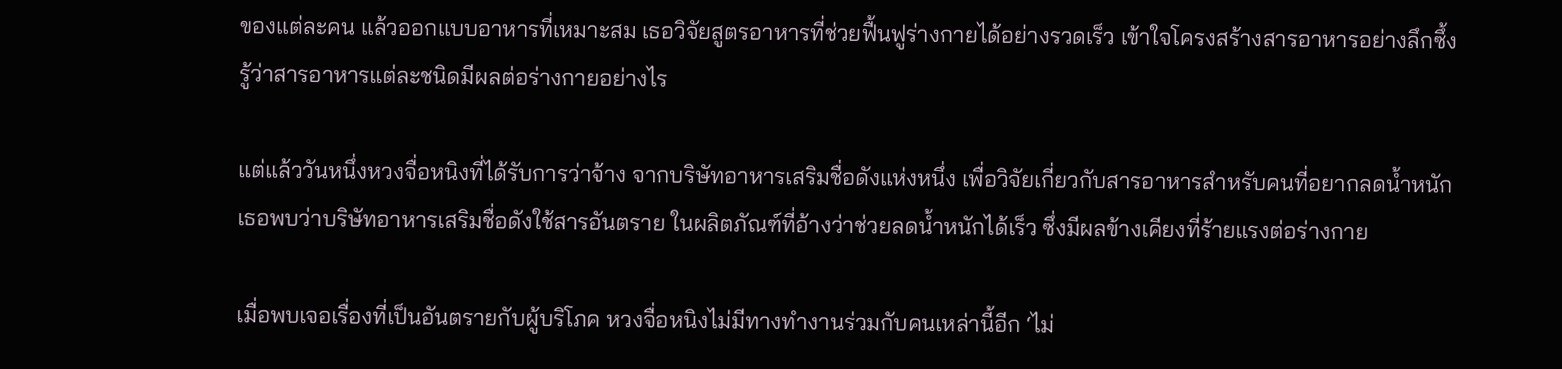ของแต่ละคน แล้วออกแบบอาหารที่เหมาะสม เธอวิจัยสูตรอาหารที่ช่วยฟื้นฟูร่างกายได้อย่างรวดเร็ว เข้าใจโครงสร้างสารอาหารอย่างลึกซึ้ง รู้ว่าสารอาหารแต่ละชนิดมีผลต่อร่างกายอย่างไร

แต่แล้ววันหนึ่งหวงจื่อหนิงที่ได้รับการว่าจ้าง จากบริษัทอาหารเสริมชื่อดังแห่งหนึ่ง เพื่อวิจัยเกี่ยวกับสารอาหารสำหรับคนที่อยากลดน้ำหนัก เธอพบว่าบริษัทอาหารเสริมชื่อดังใช้สารอันตราย ในผลิตภัณฑ์ที่อ้างว่าช่วยลดน้ำหนักได้เร็ว ซึ่งมีผลข้างเคียงที่ร้ายแรงต่อร่างกาย

เมื่อพบเจอเรื่องที่เป็นอันตรายกับผู้บริโภค หวงจื่อหนิงไม่มีทางทำงานร่วมกับคนเหล่านี้อีก ‘ไม่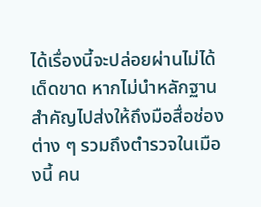ได้เรื่องนี้จะปล่อยผ่านไม่ได้เด็ดขาด หากไม่นำหลักฐานสำคัญไปส่งให้ถึงมือสื่อช่องต่าง ๆ รวมถึงตำรวจในเมืองนี้ คน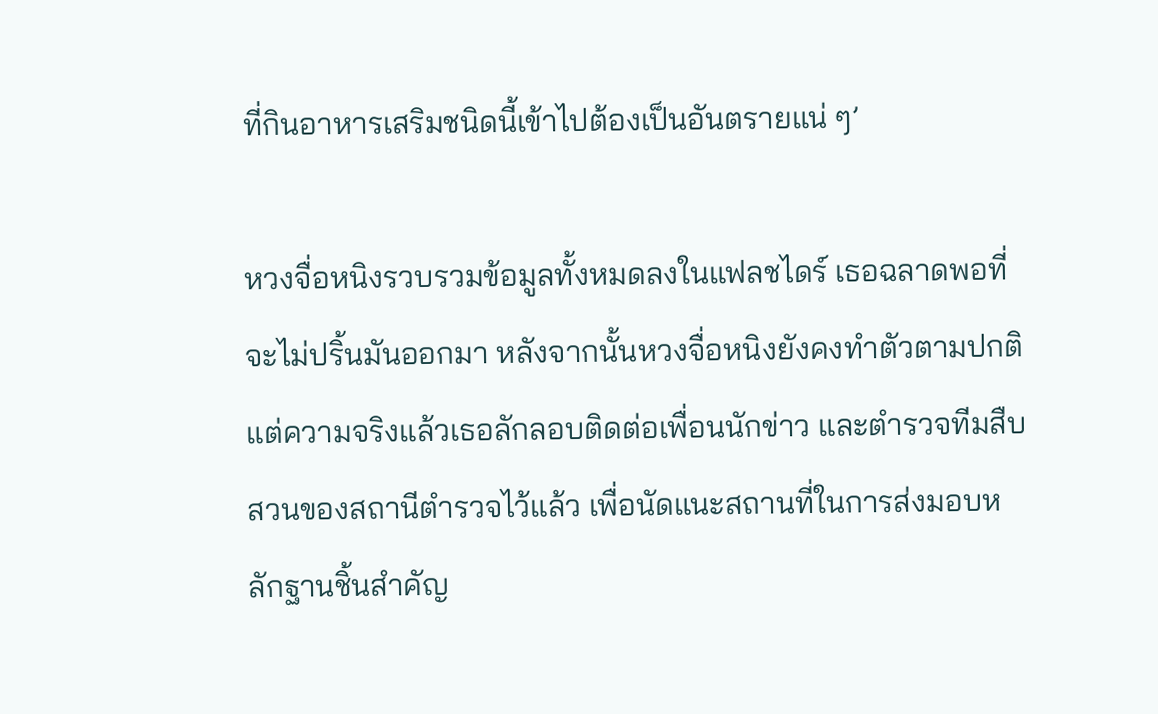ที่กินอาหารเสริมชนิดนี้เข้าไปต้องเป็นอันตรายแน่ ๆ’

หวงจื่อหนิงรวบรวมข้อมูลทั้งหมดลงในแฟลชไดร์ เธอฉลาดพอที่จะไม่ปริ้นมันออกมา หลังจากนั้นหวงจื่อหนิงยังคงทำตัวตามปกติ แต่ความจริงแล้วเธอลักลอบติดต่อเพื่อนนักข่าว และตำรวจทีมสืบสวนของสถานีตำรวจไว้แล้ว เพื่อนัดแนะสถานที่ในการส่งมอบหลักฐานชิ้นสำคัญ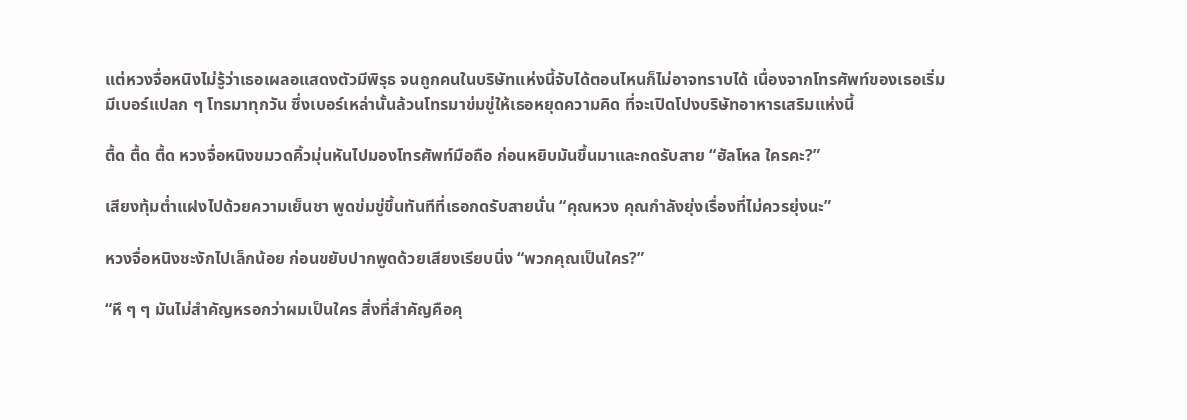แต่หวงจื่อหนิงไม่รู้ว่าเธอเผลอแสดงตัวมีพิรุธ จนถูกคนในบริษัทแห่งนี้จับได้ตอนไหนก็ไม่อาจทราบได้ เนื่องจากโทรศัพท์ของเธอเริ่มมีเบอร์แปลก ๆ โทรมาทุกวัน ซึ่งเบอร์เหล่านั้นล้วนโทรมาข่มขู่ให้เธอหยุดความคิด ที่จะเปิดโปงบริษัทอาหารเสริมแห่งนี้

ตื้ด ตื้ด ตื้ด หวงจื่อหนิงขมวดคิ้วมุ่นหันไปมองโทรศัพท์มือถือ ก่อนหยิบมันขึ้นมาและกดรับสาย “ฮัลโหล ใครคะ?”

เสียงทุ้มต่ำแฝงไปด้วยความเย็นชา พูดข่มขู่ขึ้นทันทีที่เธอกดรับสายนั่น “คุณหวง คุณกำลังยุ่งเรื่องที่ไม่ควรยุ่งนะ”

หวงจื่อหนิงชะงักไปเล็กน้อย ก่อนขยับปากพูดด้วยเสียงเรียบนิ่ง “พวกคุณเป็นใคร?”

“หึ ๆ ๆ มันไม่สำคัญหรอกว่าผมเป็นใคร สิ่งที่สำคัญคือคุ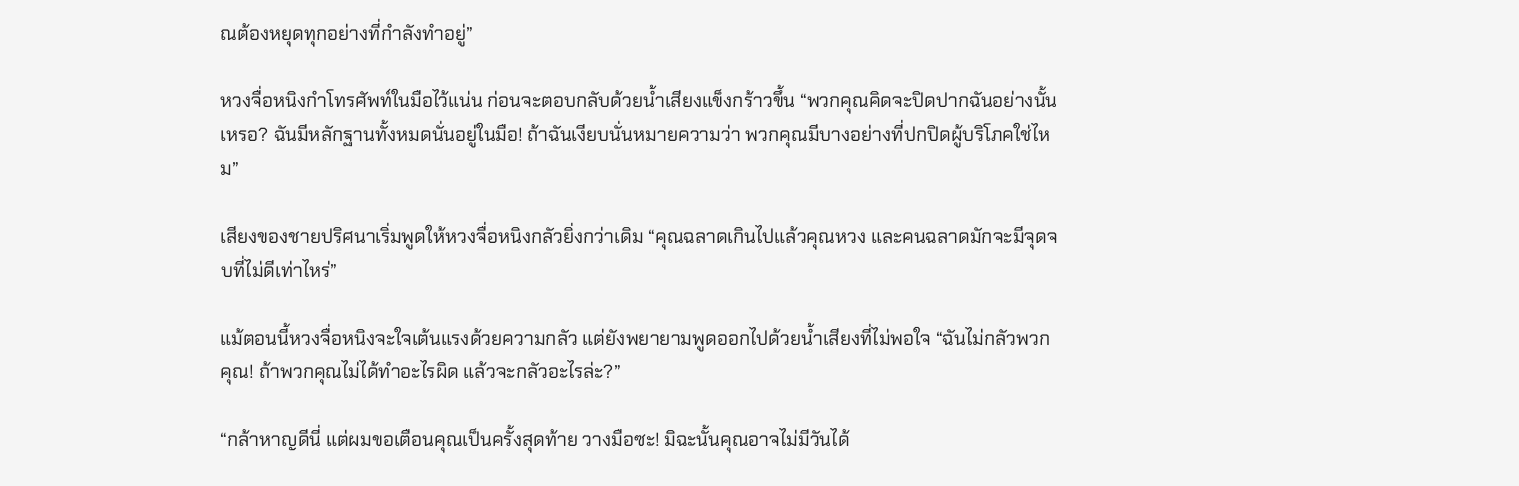ณต้องหยุดทุกอย่างที่กำลังทำอยู่”

หวงจื่อหนิงกำโทรศัพท์ในมือไว้แน่น ก่อนจะตอบกลับด้วยน้ำเสียงแข็งกร้าวขึ้น “พวกคุณคิดจะปิดปากฉันอย่างนั้นเหรอ? ฉันมีหลักฐานทั้งหมดนั่นอยู่ในมือ! ถ้าฉันเงียบนั่นหมายความว่า พวกคุณมีบางอย่างที่ปกปิดผู้บริโภคใช่ไหม”

เสียงของชายปริศนาเริ่มพูดให้หวงจื่อหนิงกลัวยิ่งกว่าเดิม “คุณฉลาดเกินไปแล้วคุณหวง และคนฉลาดมักจะมีจุดจบที่ไม่ดีเท่าไหร่”

แม้ตอนนี้หวงจื่อหนิงจะใจเต้นแรงด้วยความกลัว แต่ยังพยายามพูดออกไปด้วยน้ำเสียงที่ไม่พอใจ “ฉันไม่กลัวพวกคุณ! ถ้าพวกคุณไม่ได้ทำอะไรผิด แล้วจะกลัวอะไรล่ะ?”

“กล้าหาญดีนี่ แต่ผมขอเตือนคุณเป็นครั้งสุดท้าย วางมือซะ! มิฉะนั้นคุณอาจไม่มีวันได้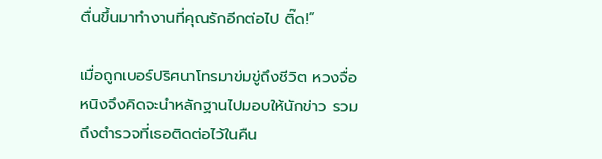ตื่นขึ้นมาทำงานที่คุณรักอีกต่อไป ติ๊ด!”

เมื่อถูกเบอร์ปริศนาโทรมาข่มขู่ถึงชีวิต หวงจื่อหนิงจึงคิดจะนำหลักฐานไปมอบให้นักข่าว รวมถึงตำรวจที่เธอติดต่อไว้ในคืน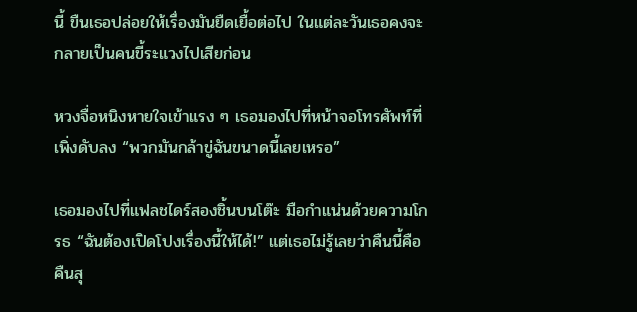นี้ ขืนเธอปล่อยให้เรื่องมันยืดเยื้อต่อไป ในแต่ละวันเธอคงจะกลายเป็นคนขี้ระแวงไปเสียก่อน

หวงจื่อหนิงหายใจเข้าแรง ๆ เธอมองไปที่หน้าจอโทรศัพท์ที่เพิ่งดับลง “พวกมันกล้าขู่ฉันขนาดนี้เลยเหรอ”

เธอมองไปที่แฟลชไดร์สองชิ้นบนโต๊ะ มือกำแน่นด้วยความโกรธ “ฉันต้องเปิดโปงเรื่องนี้ให้ได้!” แต่เธอไม่รู้เลยว่าคืนนี้คือคืนสุ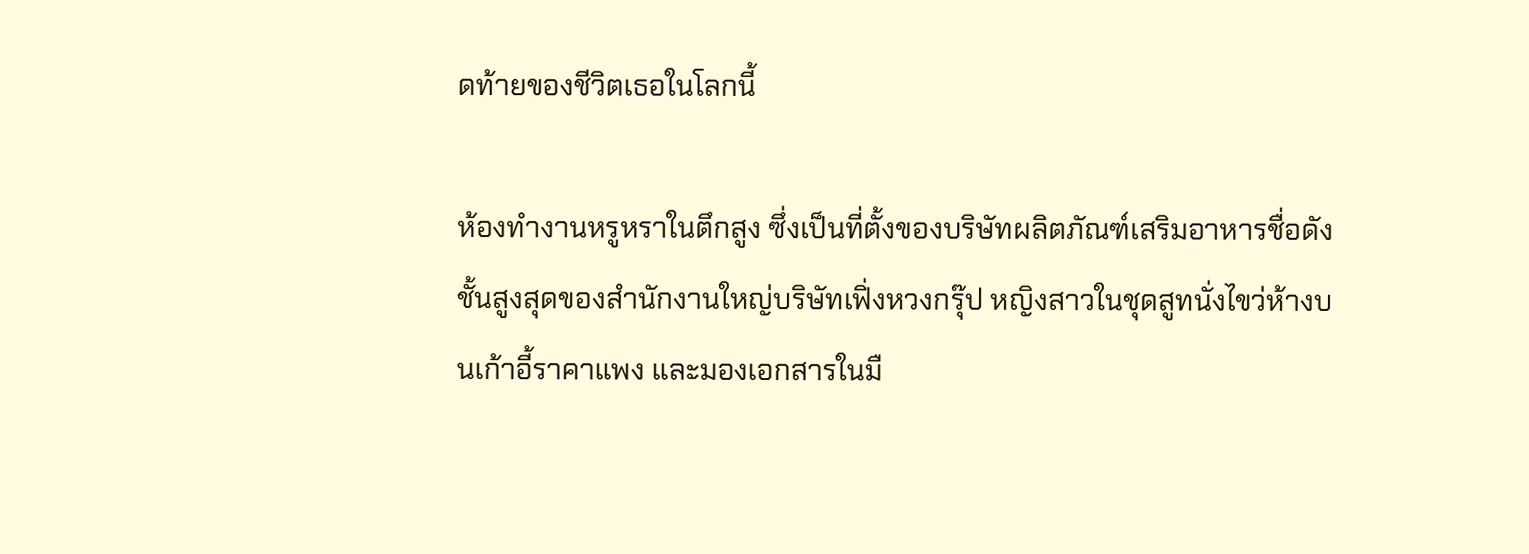ดท้ายของชีวิตเธอในโลกนี้

ห้องทำงานหรูหราในตึกสูง ซึ่งเป็นที่ตั้งของบริษัทผลิตภัณฑ์เสริมอาหารชื่อดัง ชั้นสูงสุดของสำนักงานใหญ่บริษัทเฟิ่งหวงกรุ๊ป หญิงสาวในชุดสูทนั่งไขว่ห้างบนเก้าอี้ราคาแพง และมองเอกสารในมื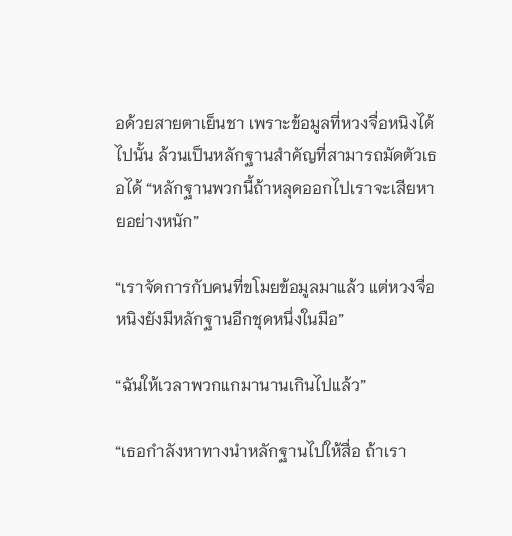อด้วยสายตาเย็นชา เพราะข้อมูลที่หวงจื่อหนิงได้ไปนั้น ล้วนเป็นหลักฐานสำคัญที่สามารถมัดตัวเธอได้ “หลักฐานพวกนี้ถ้าหลุดออกไปเราจะเสียหายอย่างหนัก”

“เราจัดการกับคนที่ขโมยข้อมูลมาแล้ว แต่หวงจื่อหนิงยังมีหลักฐานอีกชุดหนึ่งในมือ”

“ฉันให้เวลาพวกแกมานานเกินไปแล้ว”

“เธอกำลังหาทางนำหลักฐานไปให้สื่อ ถ้าเรา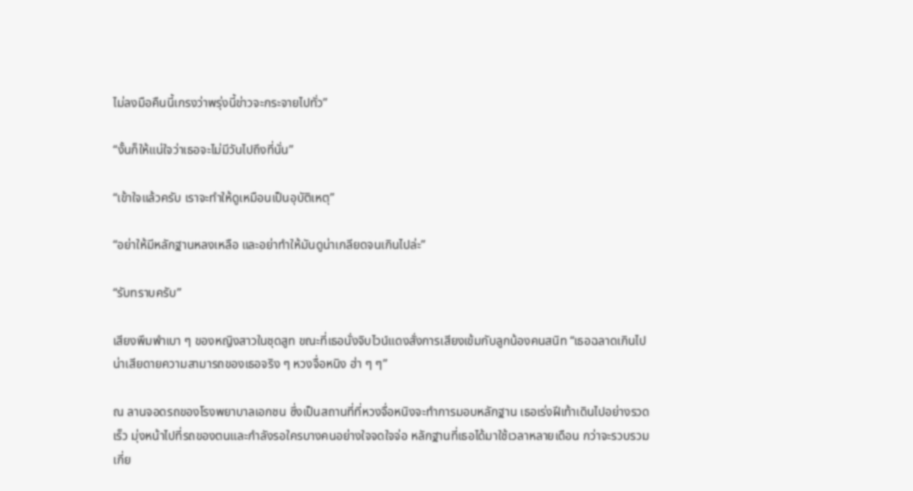ไม่ลงมือคืนนี้เกรงว่าพรุ่งนี้ข่าวจะกระจายไปทั่ว”

“งั้นก็ให้แน่ใจว่าเธอจะไม่มีวันไปถึงที่นั่น”

“เข้าใจแล้วครับ เราจะทำให้ดูเหมือนเป็นอุบัติเหตุ”

“อย่าให้มีหลักฐานหลงเหลือ และอย่าทำให้มันดูน่าเกลียดจนเกินไปล่ะ”

“รับทราบครับ”

เสียงพึมพำเบา ๆ ของหญิงสาวในชุดสูท ขณะที่เธอนั่งจิบไวน์แดงสั่งการเสียงเข้มกับลูกน้องคนสนิท “เธอฉลาดเกินไป น่าเสียดายความสามารถของเธอจริง ๆ หวงจื่อหนิง ฮ่า ๆ ๆ”

ณ ลานจอดรถของโรงพยาบาลเอกชน ซึ่งเป็นสถานที่ที่หวงจื่อหนิงจะทำการมอบหลักฐาน เธอเร่งฝีเท้าเดินไปอย่างรวดเร็ว มุ่งหน้าไปที่รถของตนและกำลังรอใครบางคนอย่างใจจดใจจ่อ หลักฐานที่เธอได้มาใช้เวลาหลายเดือน กว่าจะรวบรวมเกี่ย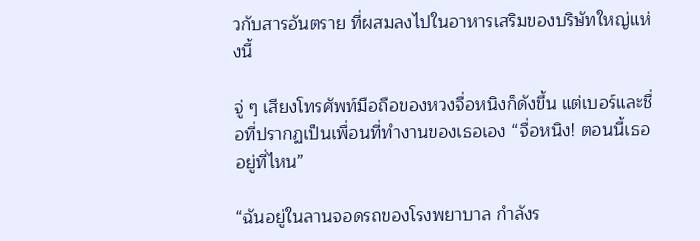วกับสารอันตราย ที่ผสมลงไปในอาหารเสริมของบริษัทใหญ่แห่งนี้

จู่ ๆ เสียงโทรศัพท์มือถือของหวงจื่อหนิงก็ดังขึ้น แต่เบอร์และชื่อที่ปรากฏเป็นเพื่อนที่ทำงานของเธอเอง “จื่อหนิง! ตอนนี้เธออยู่ที่ไหน”

“ฉันอยู่ในลานจอดรถของโรงพยาบาล กำลังร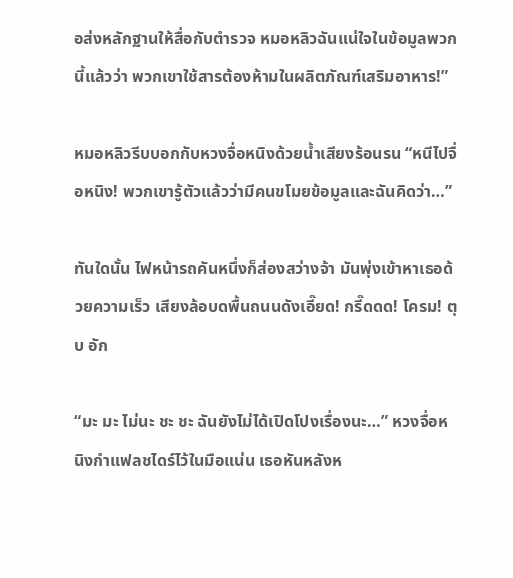อส่งหลักฐานให้สื่อกับตำรวจ หมอหลิวฉันแน่ใจในข้อมูลพวกนี้แล้วว่า พวกเขาใช้สารต้องห้ามในผลิตภัณฑ์เสริมอาหาร!”

หมอหลิวรีบบอกกับหวงจื่อหนิงด้วยน้ำเสียงร้อนรน “หนีไปจื่อหนิง! พวกเขารู้ตัวแล้วว่ามีคนขโมยข้อมูลและฉันคิดว่า…”

ทันใดนั้น ไฟหน้ารถคันหนึ่งก็ส่องสว่างจ้า มันพุ่งเข้าหาเธอด้วยความเร็ว เสียงล้อบดพื้นถนนดังเอี๊ยด! กรี๊ดดด! โครม! ตุบ อัก

“มะ มะ ไม่นะ ชะ ชะ ฉันยังไม่ได้เปิดโปงเรื่องนะ…” หวงจื่อหนิงกำแฟลชไดร์ไว้ในมือแน่น เธอหันหลังห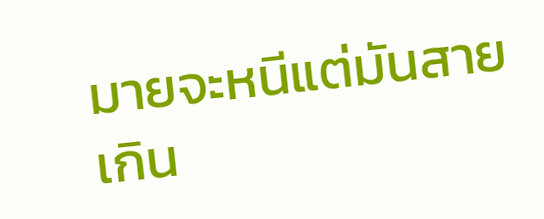มายจะหนีแต่มันสายเกิน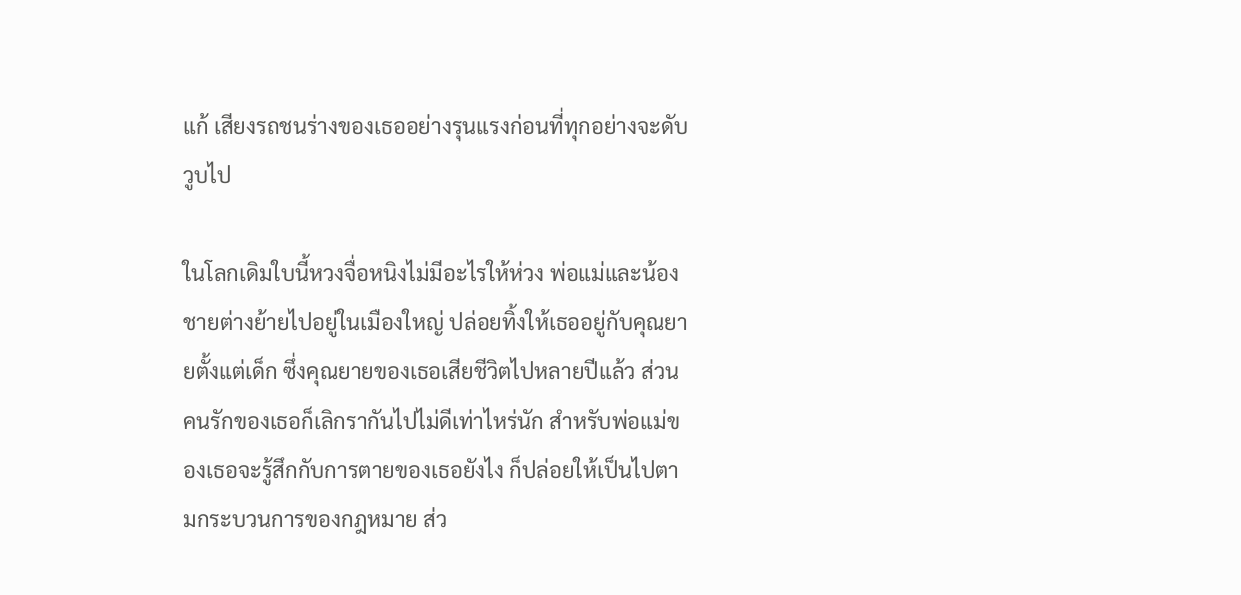แก้ เสียงรถชนร่างของเธออย่างรุนแรงก่อนที่ทุกอย่างจะดับวูบไป

ในโลกเดิมใบนี้หวงจื่อหนิงไม่มีอะไรให้ห่วง พ่อแม่และน้องชายต่างย้ายไปอยู่ในเมืองใหญ่ ปล่อยทิ้งให้เธออยู่กับคุณยายตั้งแต่เด็ก ซึ่งคุณยายของเธอเสียชีวิตไปหลายปีแล้ว ส่วนคนรักของเธอก็เลิกรากันไปไม่ดีเท่าไหร่นัก สำหรับพ่อแม่ของเธอจะรู้สึกกับการตายของเธอยังไง ก็ปล่อยให้เป็นไปตามกระบวนการของกฎหมาย ส่ว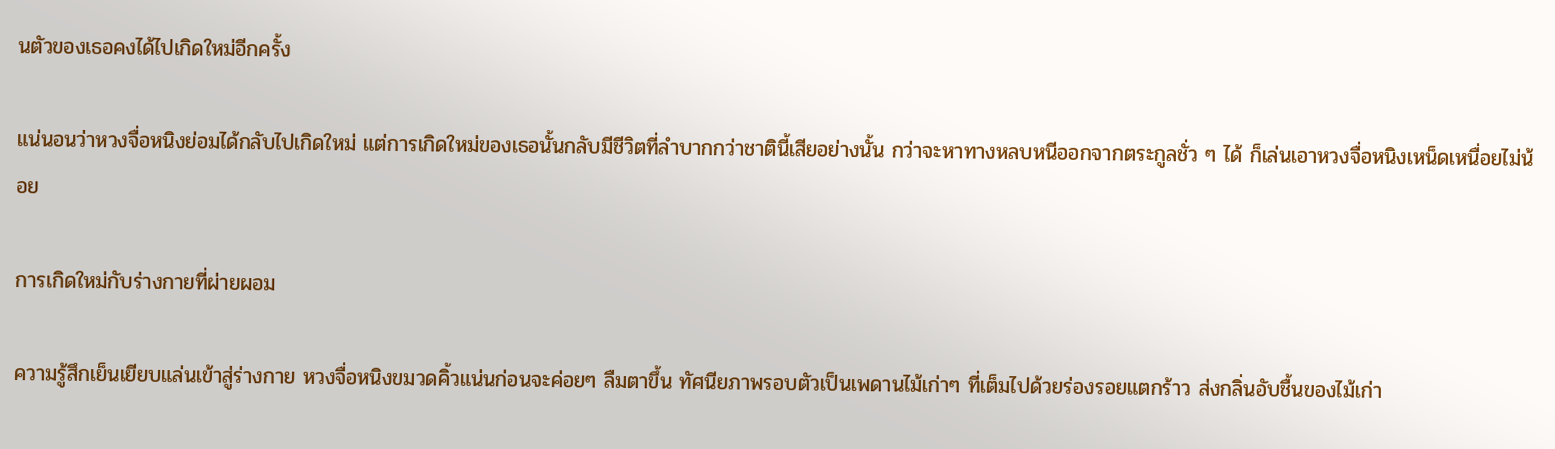นตัวของเธอคงได้ไปเกิดใหม่อีกครั้ง

แน่นอนว่าหวงจื่อหนิงย่อมได้กลับไปเกิดใหม่ แต่การเกิดใหม่ของเธอนั้นกลับมีชีวิตที่ลำบากกว่าชาตินี้เสียอย่างนั้น กว่าจะหาทางหลบหนีออกจากตระกูลชั่ว ๆ ได้ ก็เล่นเอาหวงจื่อหนิงเหน็ดเหนื่อยไม่น้อย

การเกิดใหม่กับร่างกายที่ผ่ายผอม

ความรู้สึกเย็นเยียบแล่นเข้าสู่ร่างกาย หวงจื่อหนิงขมวดคิ้วแน่นก่อนจะค่อยๆ ลืมตาขึ้น ทัศนียภาพรอบตัวเป็นเพดานไม้เก่าๆ ที่เต็มไปด้วยร่องรอยแตกร้าว ส่งกลิ่นอับชื้นของไม้เก่า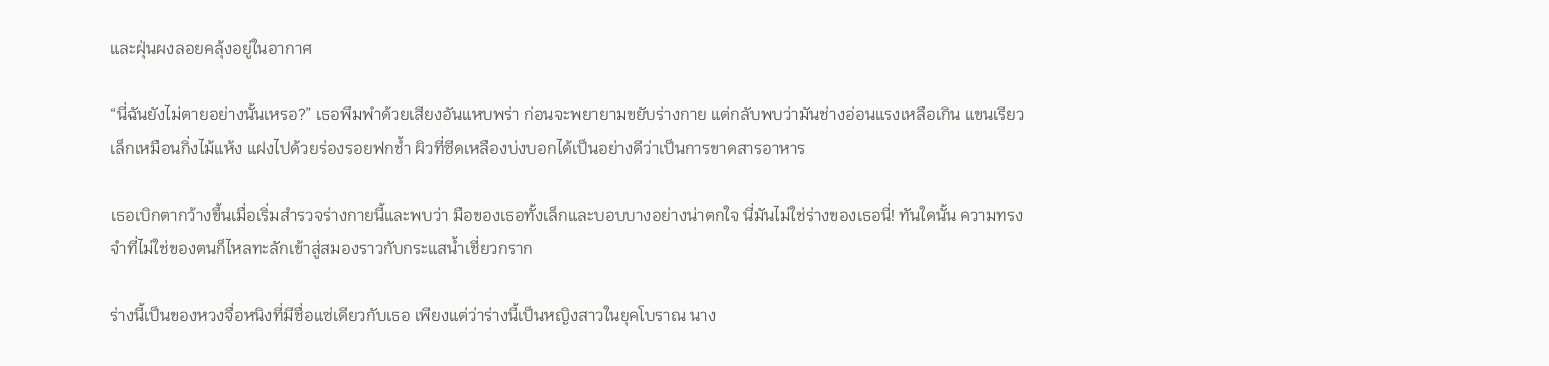และฝุ่นผงลอยคลุ้งอยู่ในอากาศ

“นี่ฉันยังไม่ตายอย่างนั้นเหรอ?” เธอพึมพำด้วยเสียงอันแหบพร่า ก่อนจะพยายามขยับร่างกาย แต่กลับพบว่ามันช่างอ่อนแรงเหลือเกิน แขนเรียวเล็กเหมือนกิ่งไม้แห้ง แฝงไปด้วยร่องรอยฟกช้ำ ผิวที่ซีดเหลืองบ่งบอกได้เป็นอย่างดีว่าเป็นการขาดสารอาหาร

เธอเบิกตากว้างขึ้นเมื่อเริ่มสำรวจร่างกายนี้และพบว่า มือของเธอทั้งเล็กและบอบบางอย่างน่าตกใจ นี่มันไม่ใช่ร่างของเธอนี่! ทันใดนั้น ความทรงจำที่ไม่ใช่ของตนก็ไหลทะลักเข้าสู่สมองราวกับกระแสน้ำเชี่ยวกราก

ร่างนี้เป็นของหวงจื่อหนิงที่มีชื่อแซ่เดียวกับเธอ เพียงแต่ว่าร่างนี้เป็นหญิงสาวในยุคโบราณ นาง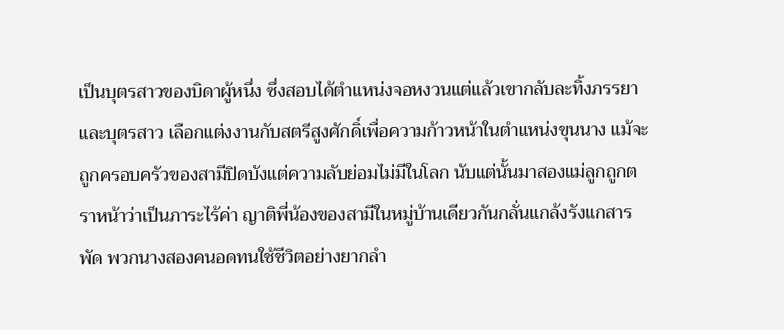เป็นบุตรสาวของบิดาผู้หนึ่ง ซึ่งสอบได้ตำแหน่งจอหงวนแต่แล้วเขากลับละทิ้งภรรยาและบุตรสาว เลือกแต่งงานกับสตรีสูงศักดิ์เพื่อความก้าวหน้าในตำแหน่งขุนนาง แม้จะถูกครอบครัวของสามีปิดบังแต่ความลับย่อมไม่มีในโลก นับแต่นั้นมาสองแม่ลูกถูกตราหน้าว่าเป็นภาระไร้ค่า ญาติพี่น้องของสามีในหมู่บ้านเดียวกันกลั่นแกล้งรังแกสารพัด พวกนางสองคนอดทนใช้ชีวิตอย่างยากลำ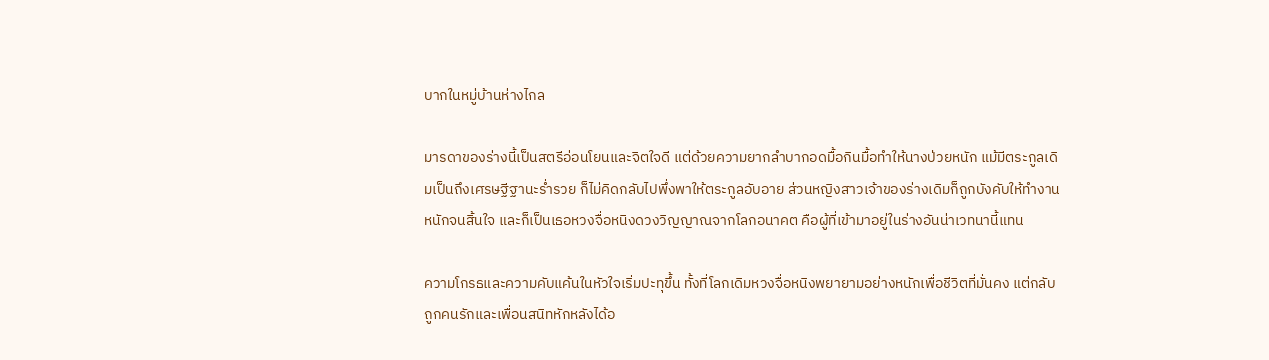บากในหมู่บ้านห่างไกล

มารดาของร่างนี้เป็นสตรีอ่อนโยนและจิตใจดี แต่ด้วยความยากลำบากอดมื้อกินมื้อทำให้นางป่วยหนัก แม้มีตระกูลเดิมเป็นถึงเศรษฐีฐานะร่ำรวย ก็ไม่คิดกลับไปพึ่งพาให้ตระกูลอับอาย ส่วนหญิงสาวเจ้าของร่างเดิมก็ถูกบังคับให้ทำงานหนักจนสิ้นใจ และก็เป็นเธอหวงจื่อหนิงดวงวิญญาณจากโลกอนาคต คือผู้ที่เข้ามาอยู่ในร่างอันน่าเวทนานี้แทน

ความโกรธและความคับแค้นในหัวใจเริ่มปะทุขึ้น ทั้งที่โลกเดิมหวงจื่อหนิงพยายามอย่างหนักเพื่อชีวิตที่มั่นคง แต่กลับถูกคนรักและเพื่อนสนิทหักหลังได้อ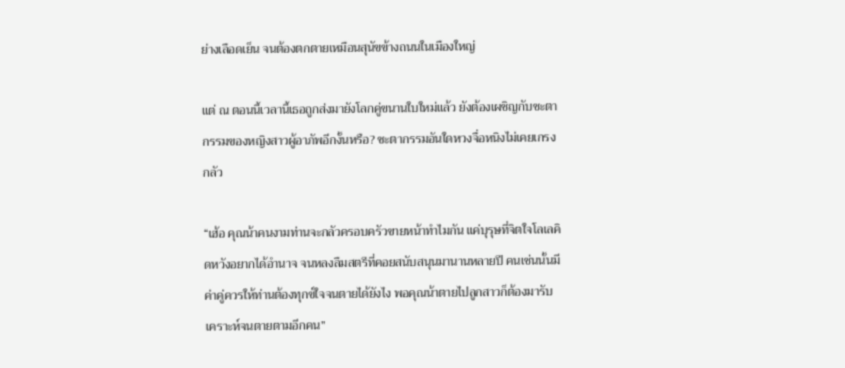ย่างเลือดเย็น จนต้องตกตายเหมือนสุนัขข้างถนนในเมืองใหญ่

แต่ ณ ตอนนี้เวลานี้เธอถูกส่งมายังโลกคู่ขนานใบใหม่แล้ว ยังต้องเผชิญกับชะตากรรมของหญิงสาวผู้อาภัพอีกงั้นหรือ? ชะตากรรมอันใดหวงจื่อหนิงไม่เคยเกรงกลัว

“เฮ้อ คุณน้าคนงามท่านจะกลัวครอบครัวขายหน้าทำไมกัน แค่บุรุษที่จิตใจโลเลคิดหวังอยากได้อำนาจ จนหลงลืมสตรีที่คอยสนับสนุนมานานหลายปี คนเช่นนั้นมีค่าคู่ควรให้ท่านต้องทุกข์ใจจนตายได้ยังไง พอคุณน้าตายไปลูกสาวก็ต้องมารับเคราะห์จนตายตามอีกคน”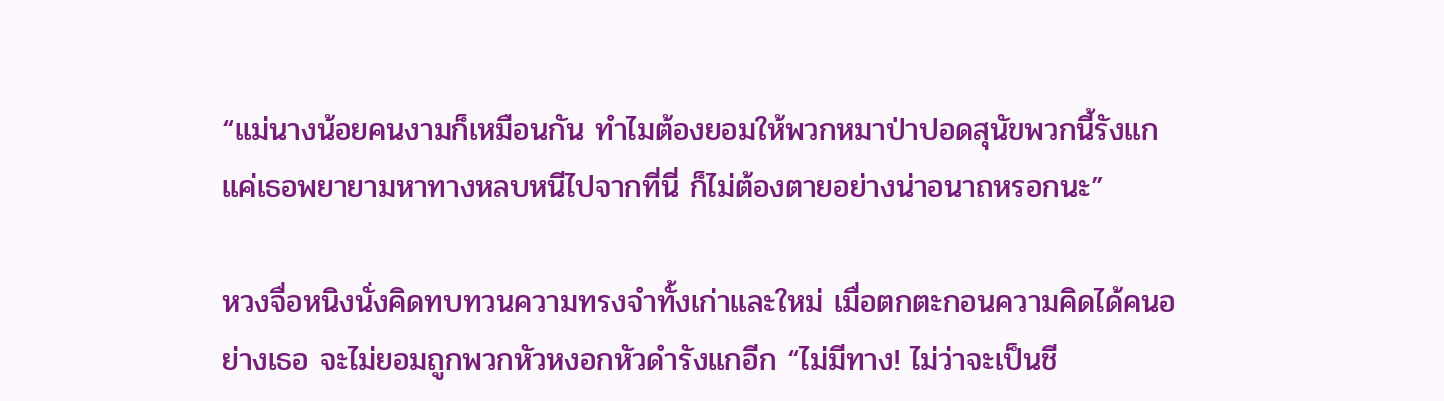“แม่นางน้อยคนงามก็เหมือนกัน ทำไมต้องยอมให้พวกหมาป่าปอดสุนัขพวกนี้รังแก แค่เธอพยายามหาทางหลบหนีไปจากที่นี่ ก็ไม่ต้องตายอย่างน่าอนาถหรอกนะ”

หวงจื่อหนิงนั่งคิดทบทวนความทรงจำทั้งเก่าและใหม่ เมื่อตกตะกอนความคิดได้คนอย่างเธอ จะไม่ยอมถูกพวกหัวหงอกหัวดำรังแกอีก “ไม่มีทาง! ไม่ว่าจะเป็นชี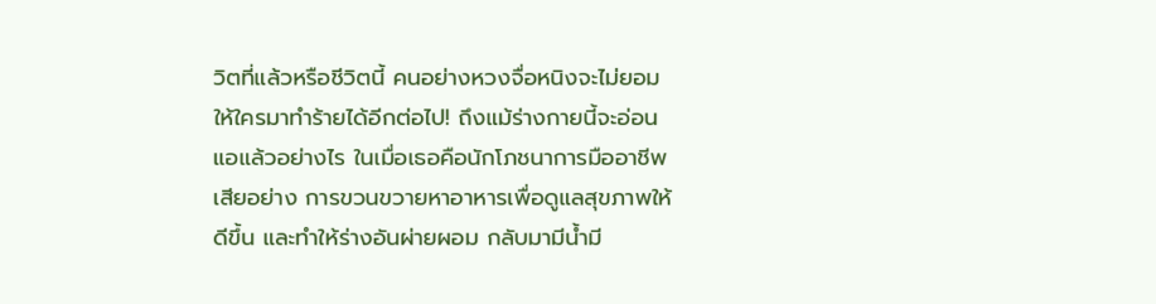วิตที่แล้วหรือชีวิตนี้ คนอย่างหวงจื่อหนิงจะไม่ยอมให้ใครมาทำร้ายได้อีกต่อไป! ถึงแม้ร่างกายนี้จะอ่อนแอแล้วอย่างไร ในเมื่อเธอคือนักโภชนาการมืออาชีพเสียอย่าง การขวนขวายหาอาหารเพื่อดูแลสุขภาพให้ดีขึ้น และทำให้ร่างอันผ่ายผอม กลับมามีน้ำมี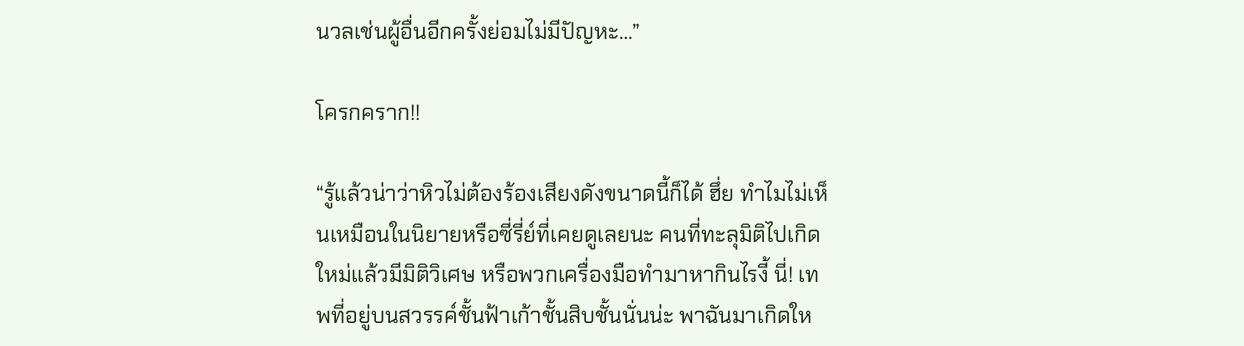นวลเช่นผู้อื่นอีกครั้งย่อมไม่มีปัญหะ…”

โครกคราก!!

“รู้แล้วน่าว่าหิวไม่ต้องร้องเสียงดังขนาดนี้ก็ได้ ฮึ่ย ทำไมไม่เห็นเหมือนในนิยายหรือซี่รี่ย์ที่เคยดูเลยนะ คนที่ทะลุมิติไปเกิดใหม่แล้วมีมิติวิเศษ หรือพวกเครื่องมือทำมาหากินไรงี้ นี่! เทพที่อยู่บนสวรรค์ชั้นฟ้าเก้าชั้นสิบชั้นนั่นน่ะ พาฉันมาเกิดให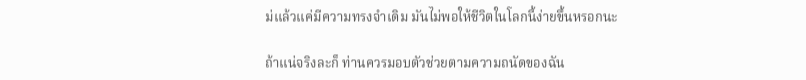ม่แล้วแค่มีความทรงจำเดิม มันไม่พอให้ชีวิตในโลกนี้ง่ายขึ้นหรอกนะ

ถ้าแน่จริงละก็ ท่านควรมอบตัวช่วยตามความถนัดของฉัน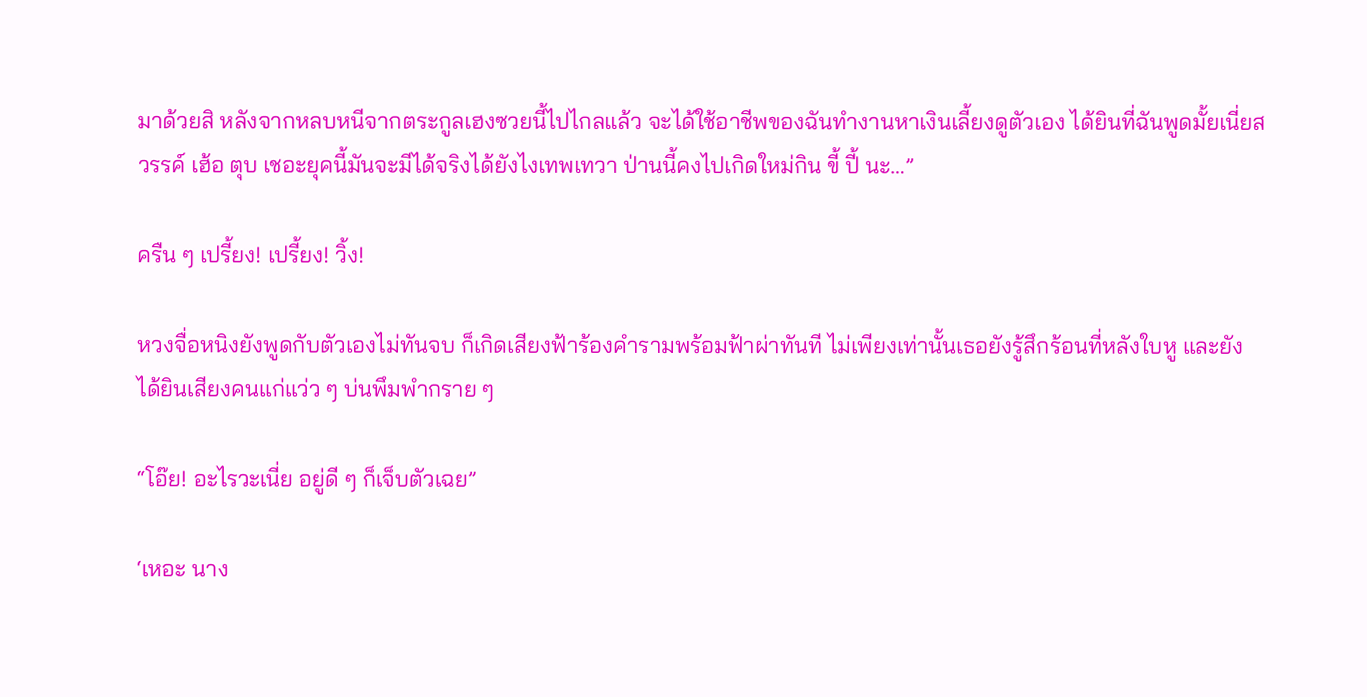มาด้วยสิ หลังจากหลบหนีจากตระกูลเฮงซวยนี้ไปไกลแล้ว จะได้ใช้อาชีพของฉันทำงานหาเงินเลี้ยงดูตัวเอง ได้ยินที่ฉันพูดมั้ยเนี่ยสวรรค์ เฮ้อ ตุบ เชอะยุคนี้มันจะมีได้จริงได้ยังไงเทพเทวา ป่านนี้คงไปเกิดใหม่กิน ขี้ ปี้ นะ…”

ครืน ๆ เปรี้ยง! เปรี้ยง! วิ้ง!

หวงจื่อหนิงยังพูดกับตัวเองไม่ทันจบ ก็เกิดเสียงฟ้าร้องคำรามพร้อมฟ้าผ่าทันที ไม่เพียงเท่านั้นเธอยังรู้สึกร้อนที่หลังใบหู และยังได้ยินเสียงคนแก่แว่ว ๆ บ่นพึมพำกราย ๆ

“โอ๊ย! อะไรวะเนี่ย อยู่ดี ๆ ก็เจ็บตัวเฉย”

‘เหอะ นาง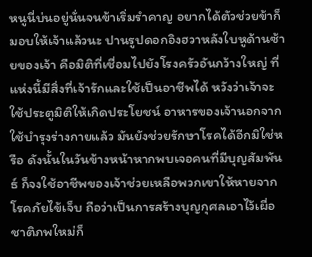หนูนี่บ่นอยู่นั่นจนข้าเริ่มรำคาญ อยากได้ตัวช่วยข้าก็มอบให้เจ้าแล้วนะ ปานรูปดอกอิงฮวาหลังใบหูด้านซ้ายของเจ้า คือมิติที่เชื่อมไปยังโรงครัวอันกว้างใหญ่ ที่แห่งนี้มีสิ่งที่เจ้ารักและใช้เป็นอาชีพได้ หวังว่าเจ้าจะใช้ประตูมิติให้เกิดประโยชน์ อาหารของเจ้านอกจากใช้บำรุงร่างกายแล้ว มันยังช่วยรักษาโรคได้อีกมิใช่หรือ ดังนั้นในวันข้างหน้าหากพบเจอคนที่มีบุญสัมพันธ์ ก็จงใช้อาชีพของเจ้าช่วยเหลือพวกเขาให้หายจากโรคภัยไข้เจ็บ ถือว่าเป็นการสร้างบุญกุศลเอาไว้เผื่อชาติภพใหม่ก็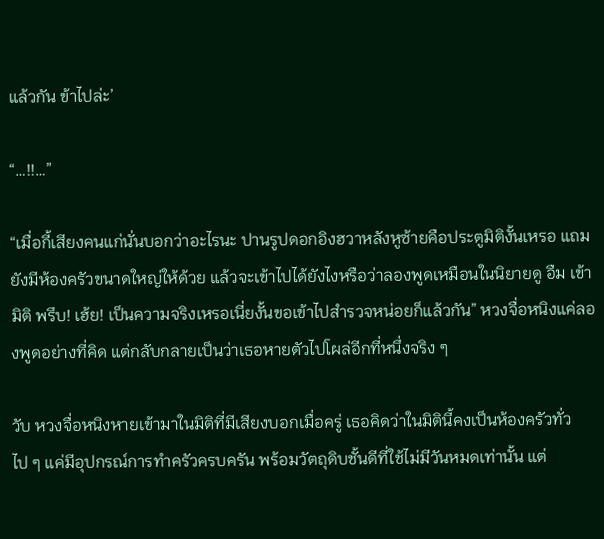แล้วกัน ข้าไปล่ะ’

“…!!…”

“เมื่อกี้เสียงคนแก่นั่นบอกว่าอะไรนะ ปานรูปดอกอิงฮวาหลังหูซ้ายคือประตูมิติงั้นเหรอ แถมยังมีห้องครัวขนาดใหญ่ให้ด้วย แล้วจะเข้าไปได้ยังไงหรือว่าลองพูดเหมือนในนิยายดู อืม เข้ามิติ พรึบ! เฮ้ย! เป็นความจริงเหรอเนี่ยงั้นขอเข้าไปสำรวจหน่อยก็แล้วกัน” หวงจื่อหนิงแค่ลองพูดอย่างที่คิด แต่กลับกลายเป็นว่าเธอหายตัวไปโผล่อีกที่หนึ่งจริง ๆ

วับ หวงจื่อหนิงหายเข้ามาในมิติที่มีเสียงบอกเมื่อครู่ เธอคิดว่าในมิตินี้คงเป็นห้องครัวทั่วไป ๆ แค่มีอุปกรณ์การทำครัวครบครัน พร้อมวัตถุดิบชั้นดีที่ใช้ไม่มีวันหมดเท่านั้น แต่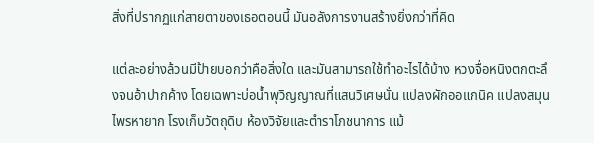สิ่งที่ปรากฏแก่สายตาของเธอตอนนี้ มันอลังการงานสร้างยิ่งกว่าที่คิด

แต่ละอย่างล้วนมีป้ายบอกว่าคือสิ่งใด และมันสามารถใช้ทำอะไรได้บ้าง หวงจื่อหนิงตกตะลึงจนอ้าปากค้าง โดยเฉพาะบ่อน้ำพุวิญญาณที่แสนวิเศษนั่น แปลงผักออแกนิค แปลงสมุนไพรหายาก โรงเก็บวัตถุดิบ ห้องวิจัยและตำราโภชนาการ แม้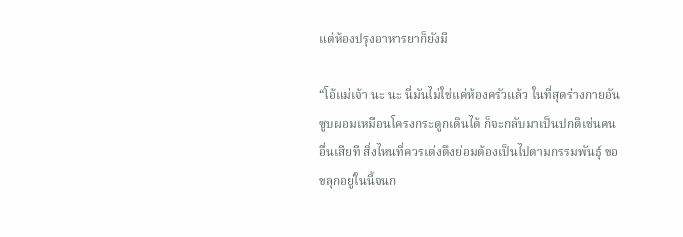แต่ห้องปรุงอาหารยาก็ยังมี

“โอ้แม่เจ้า นะ นะ นี่มันไม่ใช่แค่ห้องครัวแล้ว ในที่สุดร่างกายอันซูบผอมเหมือนโครงกระดูกเดินได้ ก็จะกลับมาเป็นปกติเช่นคนอื่นเสียที สิ่งไหนที่ควรเต่งตึงย่อมต้องเป็นไปตามกรรมพันธุ์ ขอขลุกอยู่ในนี้จนก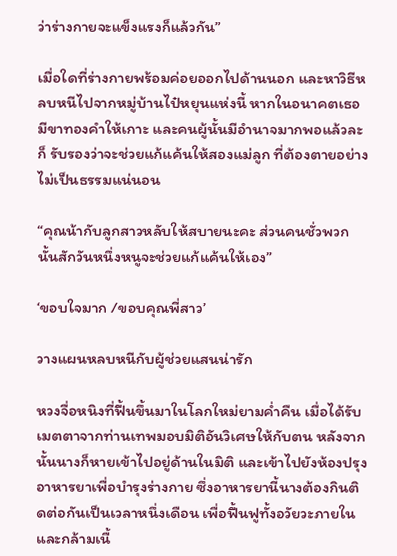ว่าร่างกายจะแข็งแรงก็แล้วกัน”

เมื่อใดที่ร่างกายพร้อมค่อยออกไปด้านนอก และหาวิธีหลบหนีไปจากหมู่บ้านไป๋หยุนแห่งนี้ หากในอนาคตเธอมีขาทองคำให้เกาะ และคนผู้นั้นมีอำนาจมากพอแล้วละก็ รับรองว่าจะช่วยแก้แค้นให้สองแม่ลูก ที่ต้องตายอย่างไม่เป็นธรรมแน่นอน

“คุณน้ากับลูกสาวหลับให้สบายนะคะ ส่วนคนชั่วพวกนั้นสักวันหนึ่งหนูจะช่วยแก้แค้นให้เอง”

‘ขอบใจมาก /ขอบคุณพี่สาว’

วางแผนหลบหนีกับผู้ช่วยแสนน่ารัก

หวงจื่อหนิงที่ฟื้นขึ้นมาในโลกใหม่ยามค่ำคืน เมื่อได้รับเมตตาจากท่านเทพมอบมิติอันวิเศษให้กับตน หลังจากนั้นนางก็หายเข้าไปอยู่ด้านในมิติ และเข้าไปยังห้องปรุงอาหารยาเพื่อบำรุงร่างกาย ซึ่งอาหารยานี้นางต้องกินติดต่อกันเป็นเวลาหนึ่งเดือน เพื่อฟื้นฟูทั้งอวัยวะภายในและกล้ามเนื้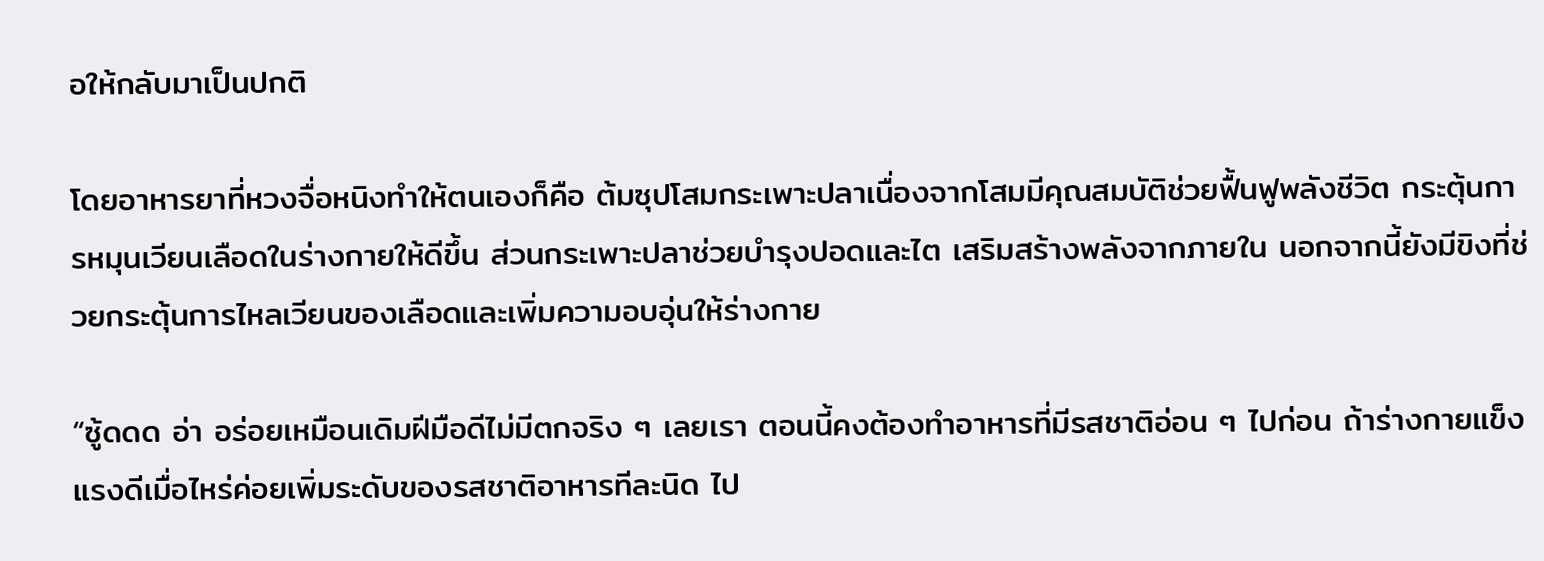อให้กลับมาเป็นปกติ

โดยอาหารยาที่หวงจื่อหนิงทำให้ตนเองก็คือ ต้มซุปโสมกระเพาะปลาเนื่องจากโสมมีคุณสมบัติช่วยฟื้นฟูพลังชีวิต กระตุ้นการหมุนเวียนเลือดในร่างกายให้ดีขึ้น ส่วนกระเพาะปลาช่วยบำรุงปอดและไต เสริมสร้างพลังจากภายใน นอกจากนี้ยังมีขิงที่ช่วยกระตุ้นการไหลเวียนของเลือดและเพิ่มความอบอุ่นให้ร่างกาย

“ซู้ดดด อ่า อร่อยเหมือนเดิมฝีมือดีไม่มีตกจริง ๆ เลยเรา ตอนนี้คงต้องทำอาหารที่มีรสชาติอ่อน ๆ ไปก่อน ถ้าร่างกายแข็งแรงดีเมื่อไหร่ค่อยเพิ่มระดับของรสชาติอาหารทีละนิด ไป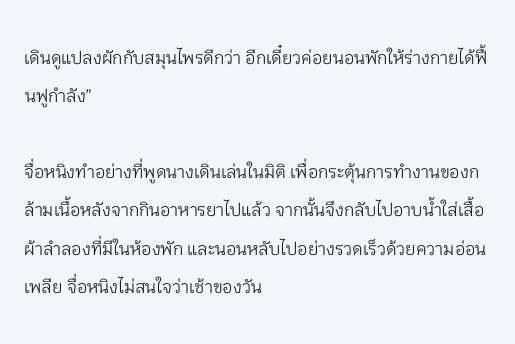เดินดูแปลงผักกับสมุนไพรดีกว่า อีกเดี๋ยวค่อยนอนพักให้ร่างกายได้ฟื้นฟูกำลัง”

จื่อหนิงทำอย่างที่พูดนางเดินเล่นในมิติ เพื่อกระตุ้นการทำงานของกล้ามเนื้อหลังจากกินอาหารยาไปแล้ว จากนั้นจึงกลับไปอาบน้ำใส่เสื้อผ้าลำลองที่มีในห้องพัก และนอนหลับไปอย่างรวดเร็วด้วยความอ่อนเพลีย จื่อหนิงไม่สนใจว่าเช้าของวัน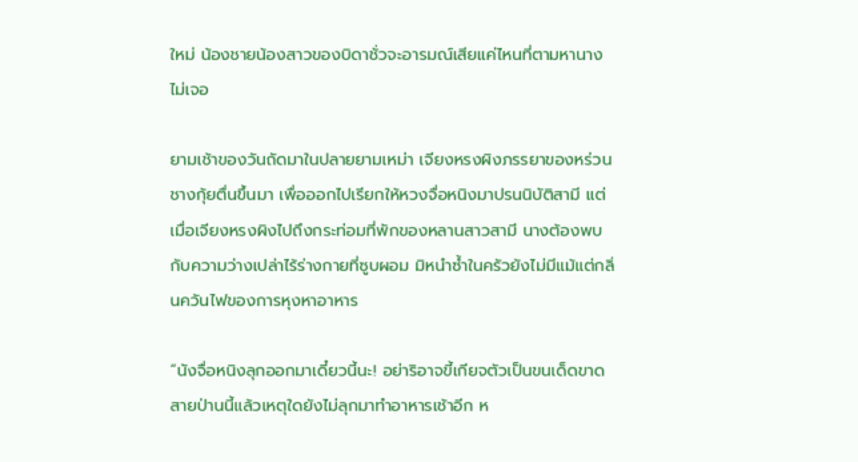ใหม่ น้องชายน้องสาวของบิดาชั่วจะอารมณ์เสียแค่ไหนที่ตามหานางไม่เจอ

ยามเช้าของวันถัดมาในปลายยามเหม่า เจียงหรงผิงภรรยาของหร่วนชางกุ้ยตื่นขึ้นมา เพื่อออกไปเรียกให้หวงจื่อหนิงมาปรนนิบัติสามี แต่เมื่อเจียงหรงผิงไปถึงกระท่อมที่พักของหลานสาวสามี นางต้องพบกับความว่างเปล่าไร้ร่างกายที่ซูบผอม มิหนำซ้ำในครัวยังไม่มีแม้แต่กลิ่นควันไฟของการหุงหาอาหาร

“นังจื่อหนิงลุกออกมาเดี๋ยวนี้นะ! อย่าริอาจขี้เกียจตัวเป็นขนเด็ดขาด สายป่านนี้แล้วเหตุใดยังไม่ลุกมาทำอาหารเช้าอีก ห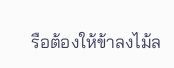รือต้องให้ข้าลงไม้ล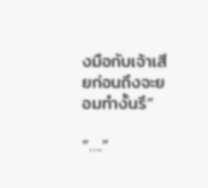งมือกับเจ้าเสียก่อนถึงจะยอมทำงั้นรึ”

“….”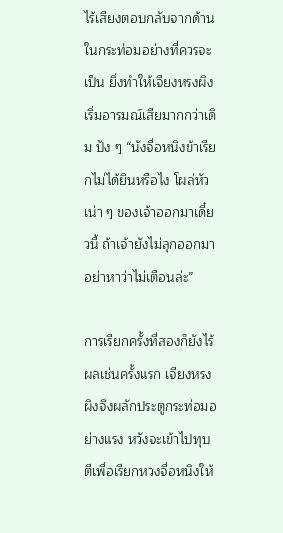ไร้เสียงตอบกลับจากด้านในกระท่อมอย่างที่ควรจะเป็น ยิ่งทำให้เจียงหรงผิงเริ่มอารมณ์เสียมากกว่าเดิม ปัง ๆ “นังจื่อหนิงข้าเรียกไม่ได้ยินหรือไง โผล่หัวเน่า ๆ ของเจ้าออกมาเดี๋ยวนี้ ถ้าเจ้ายังไม่ลุกออกมาอย่าหาว่าไม่เตือนล่ะ”

การเรียกครั้งที่สองก็ยังไร้ผลเช่นครั้งแรก เจียงหรงผิงจึงผลักประตูกระท่อมอย่างแรง หวังจะเข้าไปทุบตีเพื่อเรียกหวงจื่อหนิงให้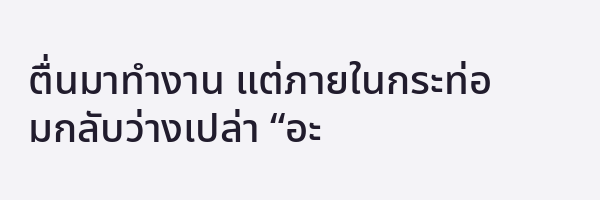ตื่นมาทำงาน แต่ภายในกระท่อมกลับว่างเปล่า “อะ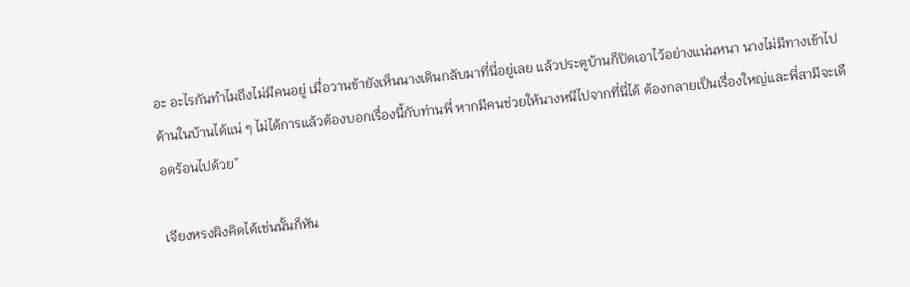อะ อะไรกันทำไมถึงไม่มีคนอยู่ เมื่อวานข้ายังเห็นนางเดินกลับมาที่นี่อยู่เลย แล้วประตูบ้านก็ปิดเอาไว้อย่างแน่นหนา นางไม่มีทางเข้าไปด้านในบ้านได้แน่ ๆ ไม่ได้การแล้วต้องบอกเรื่องนี้กับท่านพี่ หากมีคนช่วยให้นางหนีไปจากที่นี่ได้ ต้องกลายเป็นเรื่องใหญ่และพี่สามีจะเดือดร้อนไปด้วย”

เจียงหรงผิงคิดได้เช่นนั้นก็หัน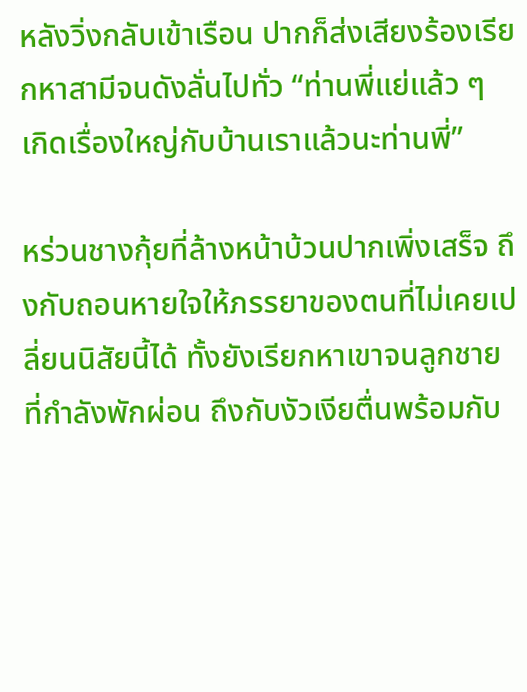หลังวิ่งกลับเข้าเรือน ปากก็ส่งเสียงร้องเรียกหาสามีจนดังลั่นไปทั่ว “ท่านพี่แย่แล้ว ๆ เกิดเรื่องใหญ่กับบ้านเราแล้วนะท่านพี่”

หร่วนชางกุ้ยที่ล้างหน้าบ้วนปากเพิ่งเสร็จ ถึงกับถอนหายใจให้ภรรยาของตนที่ไม่เคยเปลี่ยนนิสัยนี้ได้ ทั้งยังเรียกหาเขาจนลูกชายที่กำลังพักผ่อน ถึงกับงัวเงียตื่นพร้อมกับ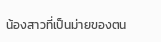น้องสาวที่เป็นม่ายของตน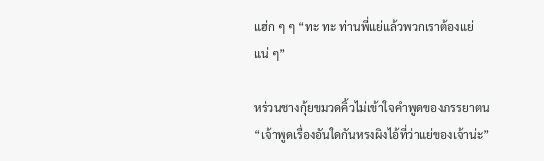แฮ่ก ๆ ๆ “ทะ ทะ ท่านพี่แย่แล้วพวกเราต้องแย่แน่ ๆ”

หร่วนชางกุ้ยขมวดคิ้วไม่เข้าใจคำพูดของภรรยาตน “เจ้าพูดเรื่องอันใดกันหรงผิงไอ้ที่ว่าแย่ของเจ้าน่ะ”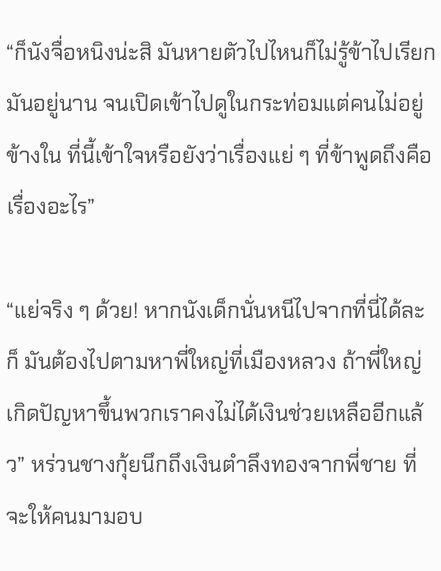“ก็นังจื่อหนิงน่ะสิ มันหายตัวไปไหนก็ไม่รู้ข้าไปเรียกมันอยู่นาน จนเปิดเข้าไปดูในกระท่อมแต่คนไม่อยู่ข้างใน ที่นี้เข้าใจหรือยังว่าเรื่องแย่ ๆ ที่ข้าพูดถึงคือเรื่องอะไร”

“แย่จริง ๆ ด้วย! หากนังเด็กนั่นหนีไปจากที่นี่ได้ละก็ มันต้องไปตามหาพี่ใหญ่ที่เมืองหลวง ถ้าพี่ใหญ่เกิดปัญหาขึ้นพวกเราคงไม่ได้เงินช่วยเหลืออีกแล้ว” หร่วนชางกุ้ยนึกถึงเงินตำลึงทองจากพี่ชาย ที่จะให้คนมามอบ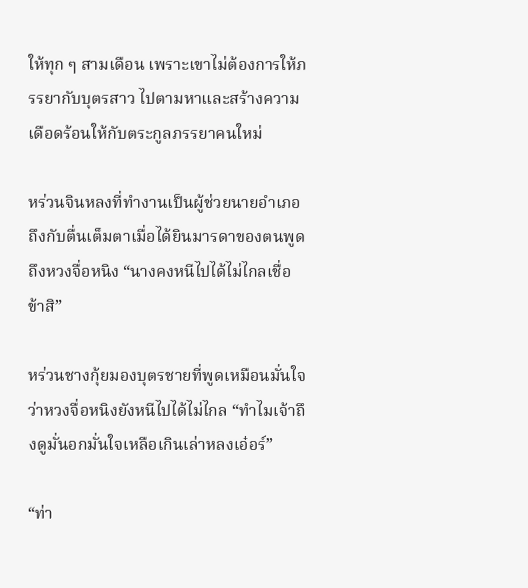ให้ทุก ๆ สามเดือน เพราะเขาไม่ต้องการให้ภรรยากับบุตรสาว ไปตามหาและสร้างความเดือดร้อนให้กับตระกูลภรรยาคนใหม่

หร่วนจินหลงที่ทำงานเป็นผู้ช่วยนายอำเภอ ถึงกับตื่นเต็มตาเมื่อได้ยินมารดาของตนพูดถึงหวงจื่อหนิง “นางคงหนีไปได้ไม่ไกลเชื่อข้าสิ”

หร่วนชางกุ้ยมองบุตรชายที่พูดเหมือนมั่นใจ ว่าหวงจื่อหนิงยังหนีไปได้ไม่ไกล “ทำไมเจ้าถึงดูมั่นอกมั่นใจเหลือเกินเล่าหลงเอ๋อร์”

“ท่า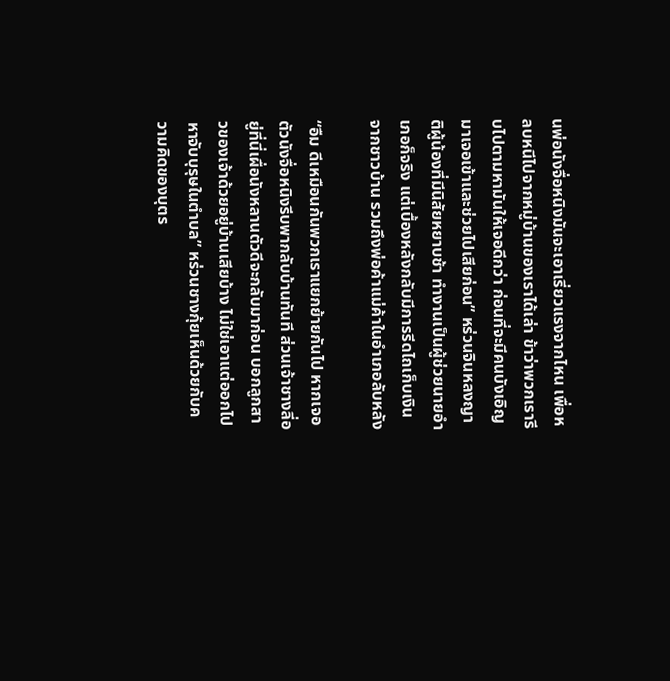นพ่อนังจื่อหนิงมันจะเอาเรี่ยวแรงจากไหน เพื่อหลบหนีไปจากหมู่บ้านของเราได้เล่า ข้าว่าพวกเรารีบไปตามหามันให้เจอดีกว่า ก่อนที่จะมีคนบังเอิญมาเจอเข้าและช่วยไปเสียก่อน” หร่วนจินหลงญาติผู้น้องที่มีนิสัยหยาบช้า ทำงานเป็นผู้ช่วยนายอำเภอก็จริง แต่เบื้องหลังกลับมีการรีดไถเก็บเงินจากชาวบ้าน รวมถึงพ่อค้าแม่ค้าในอำเภอลับหลัง

“อืม ดีเหมือนกันพวกเราแยกย้ายกันไป หากเจอตัวนังจื่อหนิงรีบพากลับบ้านทันที ส่วนเจ้าชางลี่อยู่ที่นี่เผื่อนังหลานตัวดีจะกลับมาก่อน บอกลูกสาวของเจ้าด้วยอยู่บ้านเสียบ้าง ไม่ใช่เอาแต่ออกไปหาจับบุรุษในตำบล” หร่วนชางกุ้ยเห็นด้วยกับความคิดของบุตร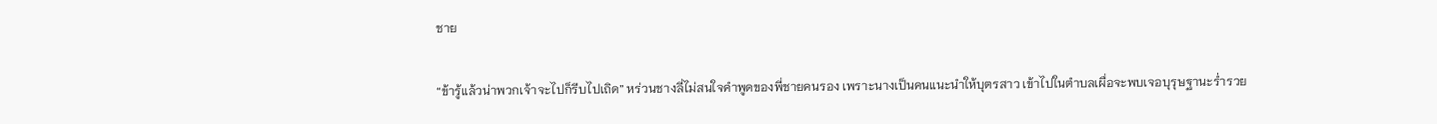ชาย

“ข้ารู้แล้วน่าพวกเจ้าจะไปก็รีบไปเถิด” หร่วนชางลี่ไม่สนใจคำพูดของพี่ชายคนรอง เพราะนางเป็นคนแนะนำให้บุตรสาว เข้าไปในตำบลเผื่อจะพบเจอบุรุษฐานะร่ำรวย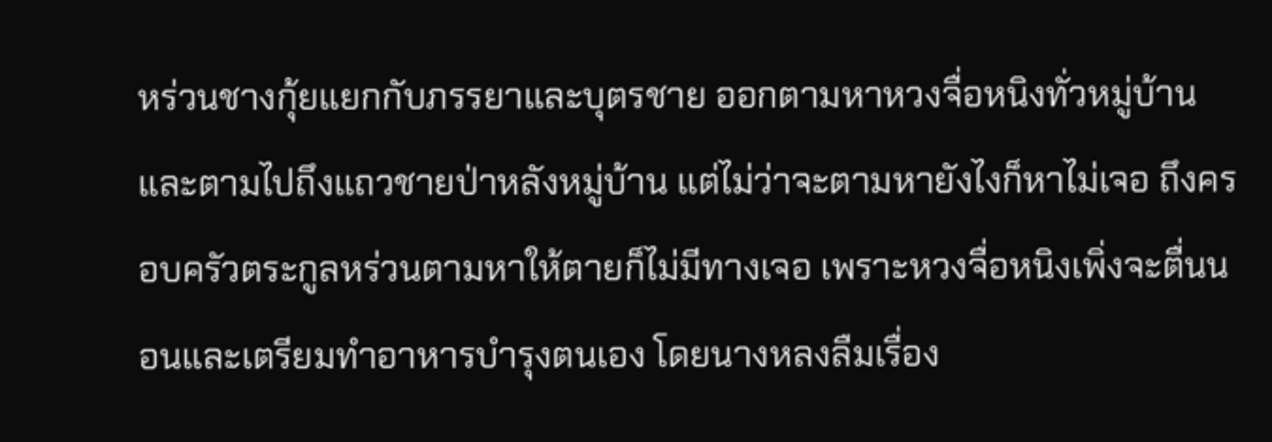หร่วนชางกุ้ยแยกกับภรรยาและบุตรชาย ออกตามหาหวงจื่อหนิงทั่วหมู่บ้าน และตามไปถึงแถวชายป่าหลังหมู่บ้าน แต่ไม่ว่าจะตามหายังไงก็หาไม่เจอ ถึงครอบครัวตระกูลหร่วนตามหาให้ตายก็ไม่มีทางเจอ เพราะหวงจื่อหนิงเพิ่งจะตื่นนอนและเตรียมทำอาหารบำรุงตนเอง โดยนางหลงลืมเรื่อง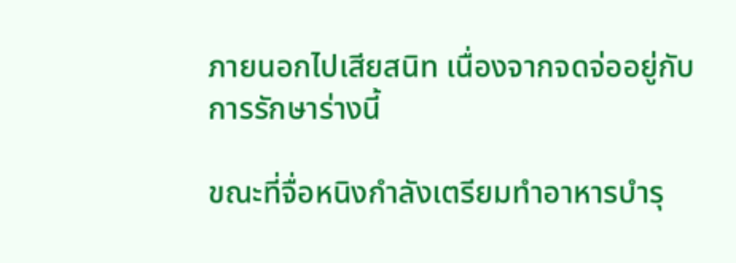ภายนอกไปเสียสนิท เนื่องจากจดจ่ออยู่กับการรักษาร่างนี้

ขณะที่จื่อหนิงกำลังเตรียมทำอาหารบำรุ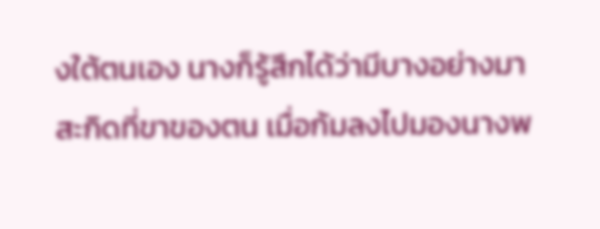งใต้ตนเอง นางก็รู้สึกได้ว่ามีบางอย่างมาสะกิดที่ขาของตน เมื่อก้มลงไปมองนางพ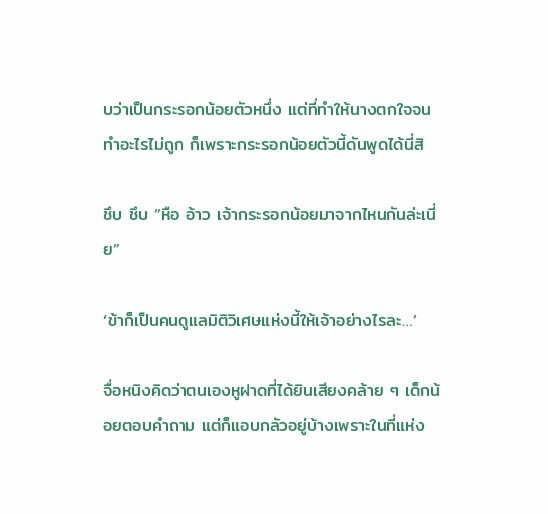บว่าเป็นกระรอกน้อยตัวหนึ่ง แต่ที่ทำให้นางตกใจจนทำอะไรไม่ถูก ก็เพราะกระรอกน้อยตัวนี้ดันพูดได้นี่สิ

ชึบ ชึบ “หือ อ้าว เจ้ากระรอกน้อยมาจากไหนกันล่ะเนี่ย”

‘ข้าก็เป็นคนดูแลมิติวิเศษแห่งนี้ให้เจ้าอย่างไรละ…’

จื่อหนิงคิดว่าตนเองหูฝาดที่ได้ยินเสียงคล้าย ๆ เด็กน้อยตอบคำถาม แต่ก็แอบกลัวอยู่บ้างเพราะในที่แห่ง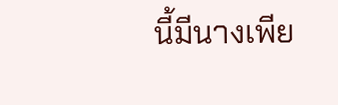นี้มีนางเพีย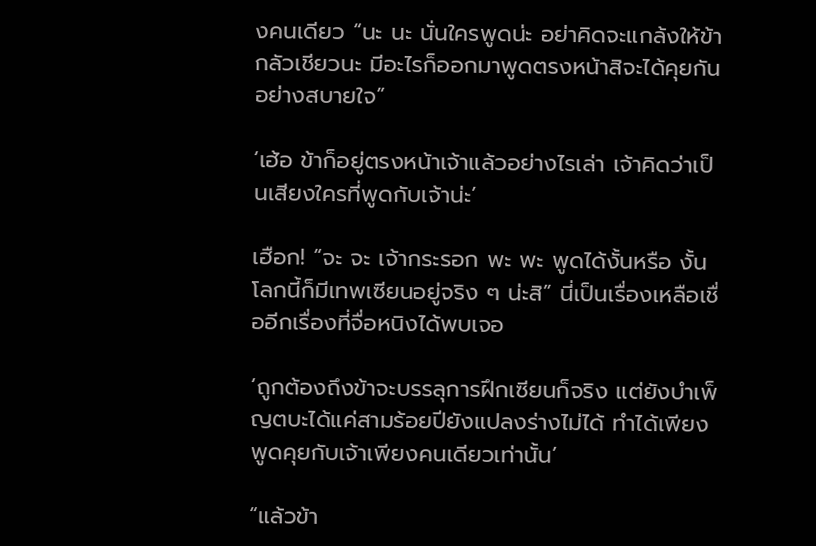งคนเดียว “นะ นะ นั่นใครพูดน่ะ อย่าคิดจะแกล้งให้ข้ากลัวเชียวนะ มีอะไรก็ออกมาพูดตรงหน้าสิจะได้คุยกันอย่างสบายใจ”

‘เฮ้อ ข้าก็อยู่ตรงหน้าเจ้าแล้วอย่างไรเล่า เจ้าคิดว่าเป็นเสียงใครที่พูดกับเจ้าน่ะ’

เฮือก! “จะ จะ เจ้ากระรอก พะ พะ พูดได้งั้นหรือ งั้นโลกนี้ก็มีเทพเซียนอยู่จริง ๆ น่ะสิ” นี่เป็นเรื่องเหลือเชื่ออีกเรื่องที่จื่อหนิงได้พบเจอ

‘ถูกต้องถึงข้าจะบรรลุการฝึกเซียนก็จริง แต่ยังบำเพ็ญตบะได้แค่สามร้อยปียังแปลงร่างไม่ได้ ทำได้เพียงพูดคุยกับเจ้าเพียงคนเดียวเท่านั้น’

“แล้วข้า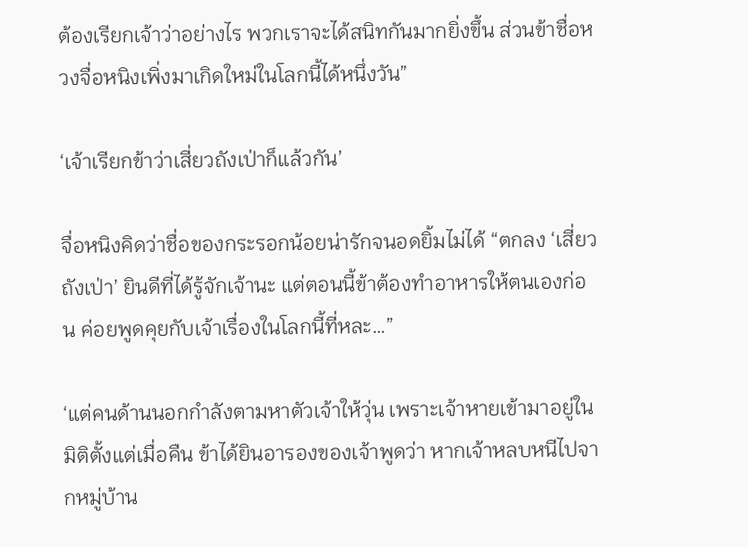ต้องเรียกเจ้าว่าอย่างไร พวกเราจะได้สนิทกันมากยิ่งขึ้น ส่วนข้าชื่อหวงจื่อหนิงเพิ่งมาเกิดใหม่ในโลกนี้ได้หนึ่งวัน”

‘เจ้าเรียกข้าว่าเสี่ยวถังเป่าก็แล้วกัน’

จื่อหนิงคิดว่าชื่อของกระรอกน้อยน่ารักจนอดยิ้มไม่ได้ “ตกลง ‘เสี่ยวถังเป่า’ ยินดีที่ได้รู้จักเจ้านะ แต่ตอนนี้ข้าต้องทำอาหารให้ตนเองก่อน ค่อยพูดคุยกับเจ้าเรื่องในโลกนี้ที่หละ…”

‘แต่คนด้านนอกกำลังตามหาตัวเจ้าให้วุ่น เพราะเจ้าหายเข้ามาอยู่ในมิติตั้งแต่เมื่อคืน ข้าได้ยินอารองของเจ้าพูดว่า หากเจ้าหลบหนีไปจากหมู่บ้าน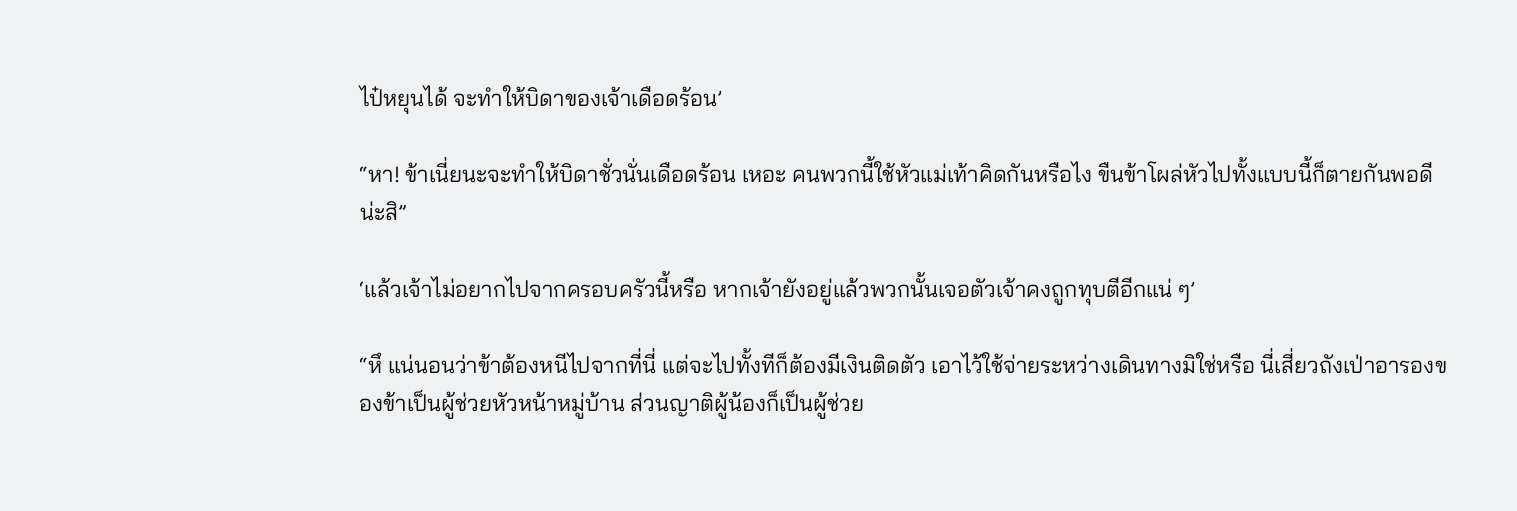ไป๋หยุนได้ จะทำให้บิดาของเจ้าเดือดร้อน’

“หา! ข้าเนี่ยนะจะทำให้บิดาชั่วนั่นเดือดร้อน เหอะ คนพวกนี้ใช้หัวแม่เท้าคิดกันหรือไง ขืนข้าโผล่หัวไปทั้งแบบนี้ก็ตายกันพอดีน่ะสิ”

‘แล้วเจ้าไม่อยากไปจากครอบครัวนี้หรือ หากเจ้ายังอยู่แล้วพวกนั้นเจอตัวเจ้าคงถูกทุบตีอีกแน่ ๆ’

“หึ แน่นอนว่าข้าต้องหนีไปจากที่นี่ แต่จะไปทั้งทีก็ต้องมีเงินติดตัว เอาไว้ใช้จ่ายระหว่างเดินทางมิใช่หรือ นี่เสี่ยวถังเป่าอารองของข้าเป็นผู้ช่วยหัวหน้าหมู่บ้าน ส่วนญาติผู้น้องก็เป็นผู้ช่วย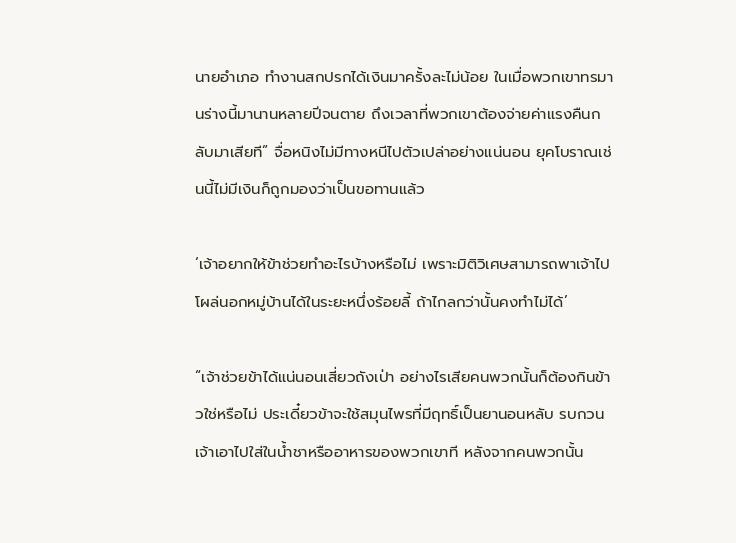นายอำเภอ ทำงานสกปรกได้เงินมาครั้งละไม่น้อย ในเมื่อพวกเขาทรมานร่างนี้มานานหลายปีจนตาย ถึงเวลาที่พวกเขาต้องจ่ายค่าแรงคืนกลับมาเสียที” จื่อหนิงไม่มีทางหนีไปตัวเปล่าอย่างแน่นอน ยุคโบราณเช่นนี้ไม่มีเงินก็ถูกมองว่าเป็นขอทานแล้ว

‘เจ้าอยากให้ข้าช่วยทำอะไรบ้างหรือไม่ เพราะมิติวิเศษสามารถพาเจ้าไปโผล่นอกหมู่บ้านได้ในระยะหนึ่งร้อยลี้ ถ้าไกลกว่านั้นคงทำไม่ได้’

“เจ้าช่วยข้าได้แน่นอนเสี่ยวถังเป่า อย่างไรเสียคนพวกนั้นก็ต้องกินข้าวใช่หรือไม่ ประเดี๋ยวข้าจะใช้สมุนไพรที่มีฤทธิ์เป็นยานอนหลับ รบกวนเจ้าเอาไปใส่ในน้ำชาหรืออาหารของพวกเขาที หลังจากคนพวกนั้น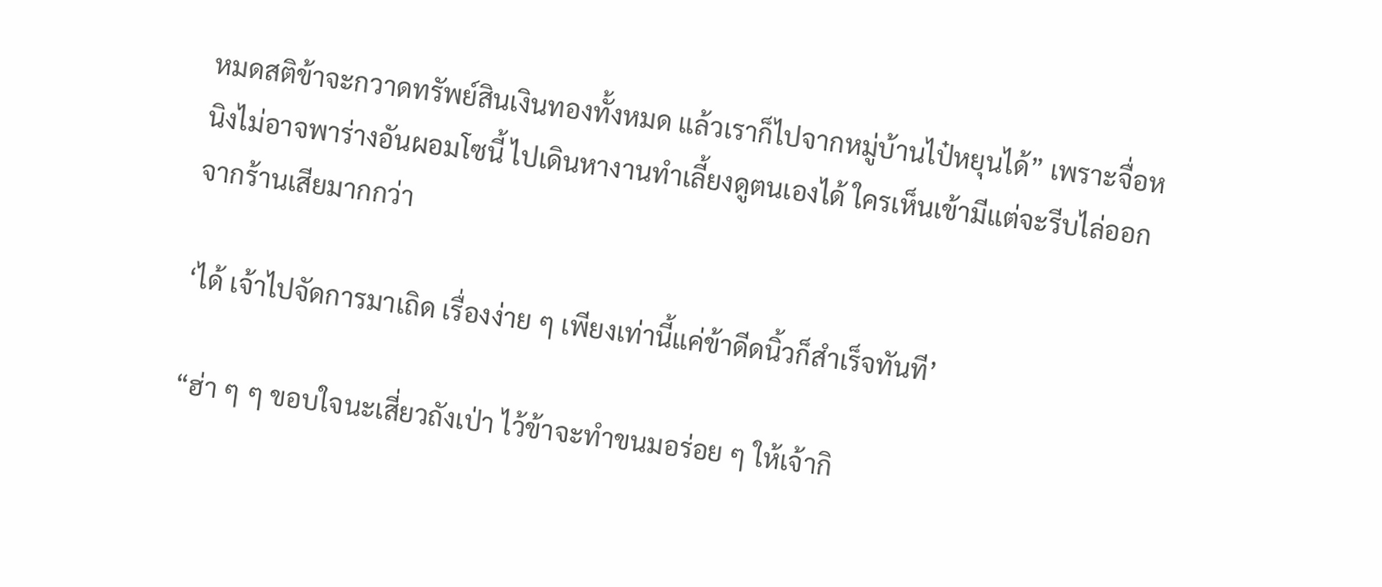หมดสติข้าจะกวาดทรัพย์สินเงินทองทั้งหมด แล้วเราก็ไปจากหมู่บ้านไป๋หยุนได้” เพราะจื่อหนิงไม่อาจพาร่างอันผอมโซนี้ ไปเดินหางานทำเลี้ยงดูตนเองได้ ใครเห็นเข้ามีแต่จะรีบไล่ออกจากร้านเสียมากกว่า

‘ได้ เจ้าไปจัดการมาเถิด เรื่องง่าย ๆ เพียงเท่านี้แค่ข้าดีดนิ้วก็สำเร็จทันที’

“ฮ่า ๆ ๆ ขอบใจนะเสี่ยวถังเป่า ไว้ข้าจะทำขนมอร่อย ๆ ให้เจ้ากิ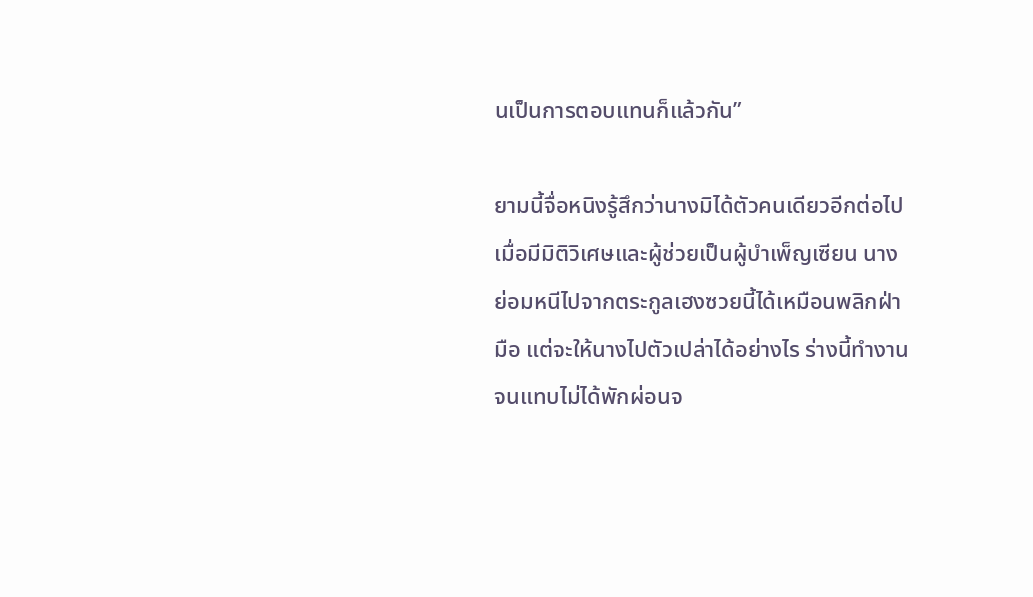นเป็นการตอบแทนก็แล้วกัน”

ยามนี้จื่อหนิงรู้สึกว่านางมิได้ตัวคนเดียวอีกต่อไป เมื่อมีมิติวิเศษและผู้ช่วยเป็นผู้บำเพ็ญเซียน นางย่อมหนีไปจากตระกูลเฮงซวยนี้ได้เหมือนพลิกฝ่ามือ แต่จะให้นางไปตัวเปล่าได้อย่างไร ร่างนี้ทำงานจนแทบไม่ได้พักผ่อนจ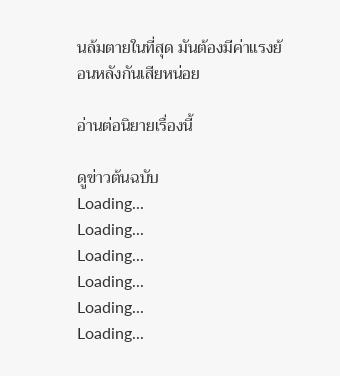นล้มตายในที่สุด มันต้องมีค่าแรงย้อนหลังกันเสียหน่อย

อ่านต่อนิยายเรื่องนี้

ดูข่าวต้นฉบับ
Loading...
Loading...
Loading...
Loading...
Loading...
Loading...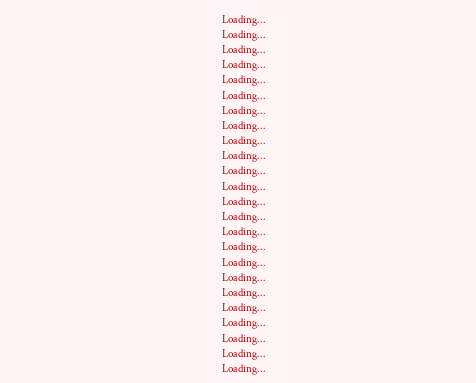Loading...
Loading...
Loading...
Loading...
Loading...
Loading...
Loading...
Loading...
Loading...
Loading...
Loading...
Loading...
Loading...
Loading...
Loading...
Loading...
Loading...
Loading...
Loading...
Loading...
Loading...
Loading...
Loading...
Loading...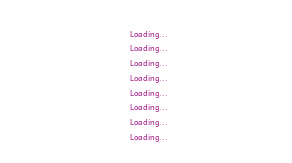Loading...
Loading...
Loading...
Loading...
Loading...
Loading...
Loading...
Loading...